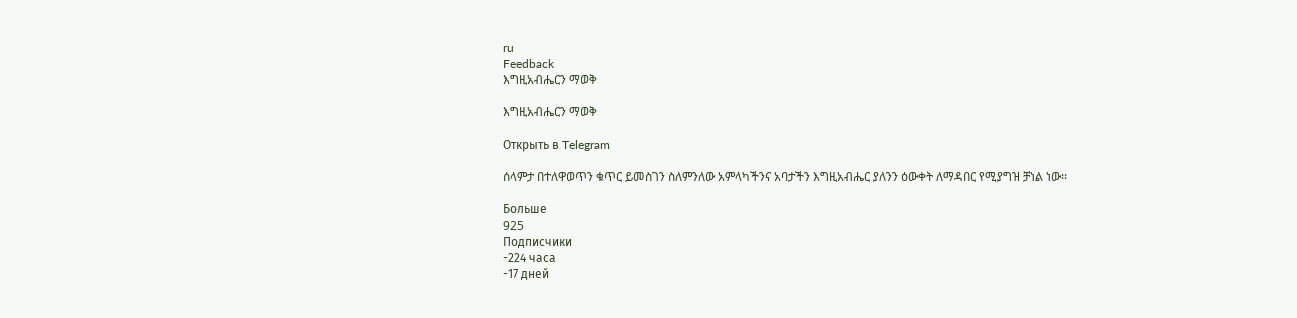ru
Feedback
እግዚአብሔርን ማወቅ

እግዚአብሔርን ማወቅ

Открыть в Telegram

ሰላምታ በተለዋወጥን ቁጥር ይመስገን ስለምንለው አምላካችንና አባታችን እግዚአብሔር ያለንን ዕውቀት ለማዳበር የሚያግዝ ቻነል ነው፡፡

Больше
925
Подписчики
-224 часа
-17 дней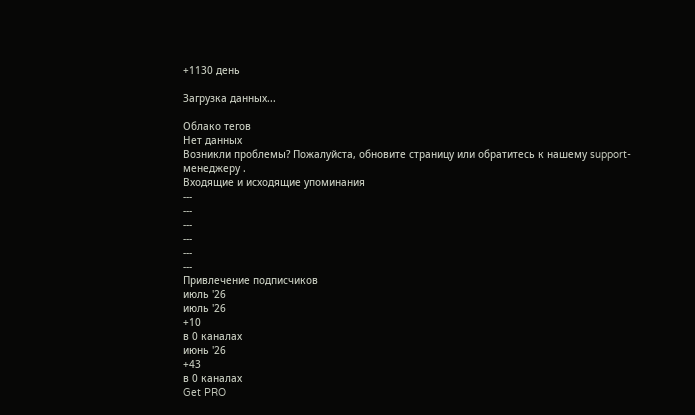+1130 день

Загрузка данных...

Облако тегов
Нет данных
Возникли проблемы? Пожалуйста, обновите страницу или обратитесь к нашему support-менеджеру .
Входящие и исходящие упоминания
---
---
---
---
---
---
Привлечение подписчиков
июль '26
июль '26
+10
в 0 каналах
июнь '26
+43
в 0 каналах
Get PRO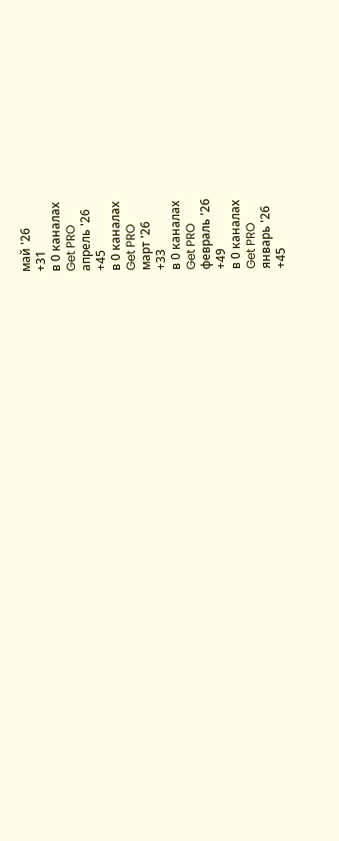май '26
+31
в 0 каналах
Get PRO
апрель '26
+45
в 0 каналах
Get PRO
март '26
+33
в 0 каналах
Get PRO
февраль '26
+49
в 0 каналах
Get PRO
январь '26
+45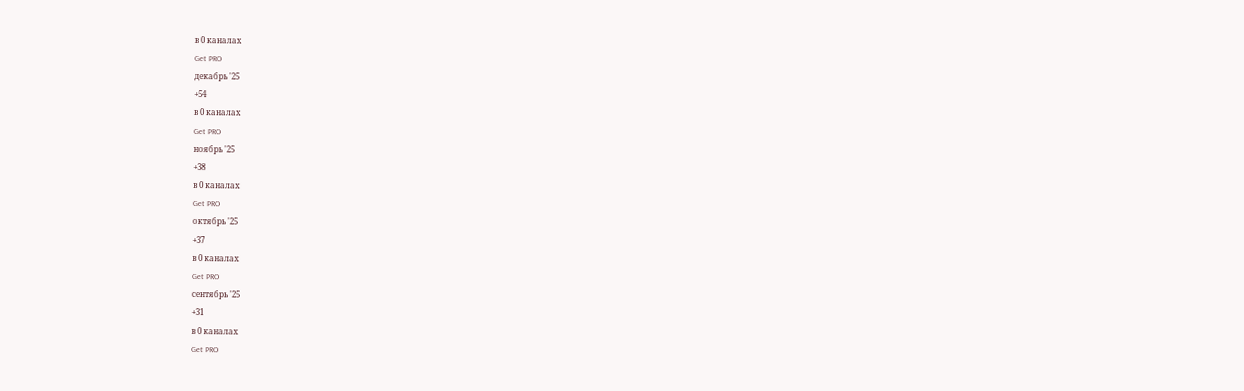в 0 каналах
Get PRO
декабрь '25
+54
в 0 каналах
Get PRO
ноябрь '25
+38
в 0 каналах
Get PRO
октябрь '25
+37
в 0 каналах
Get PRO
сентябрь '25
+31
в 0 каналах
Get PRO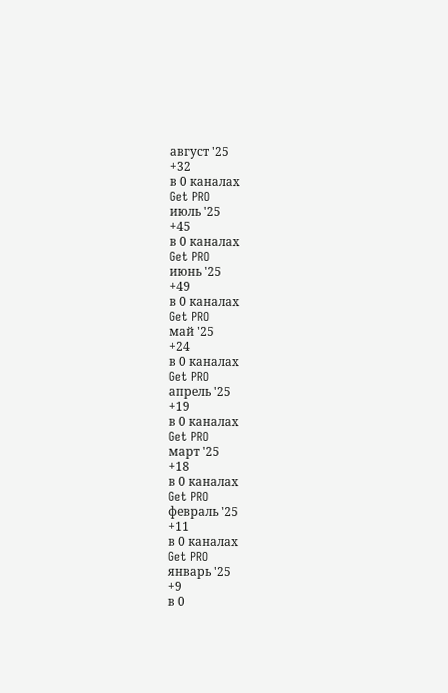август '25
+32
в 0 каналах
Get PRO
июль '25
+45
в 0 каналах
Get PRO
июнь '25
+49
в 0 каналах
Get PRO
май '25
+24
в 0 каналах
Get PRO
апрель '25
+19
в 0 каналах
Get PRO
март '25
+18
в 0 каналах
Get PRO
февраль '25
+11
в 0 каналах
Get PRO
январь '25
+9
в 0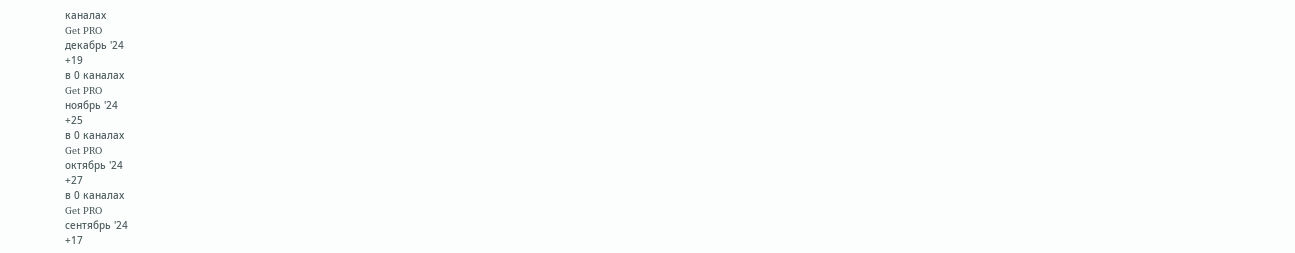каналах
Get PRO
декабрь '24
+19
в 0 каналах
Get PRO
ноябрь '24
+25
в 0 каналах
Get PRO
октябрь '24
+27
в 0 каналах
Get PRO
сентябрь '24
+17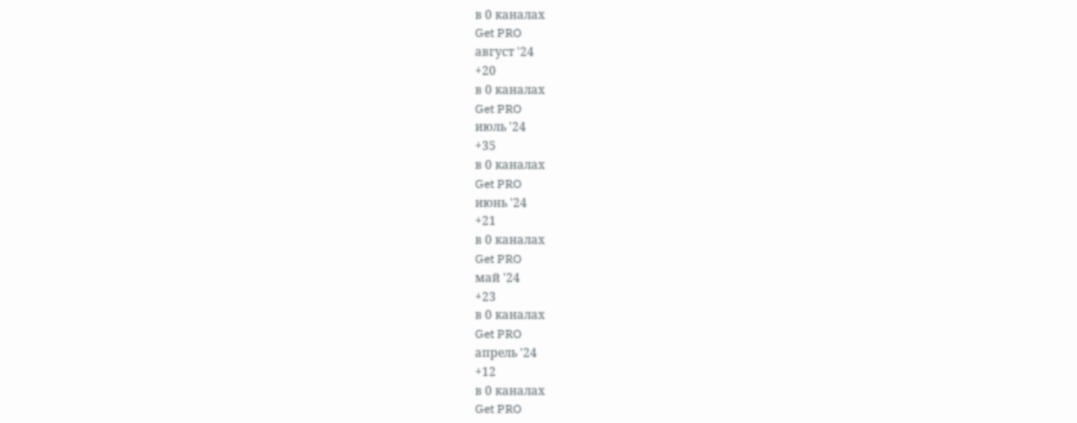в 0 каналах
Get PRO
август '24
+20
в 0 каналах
Get PRO
июль '24
+35
в 0 каналах
Get PRO
июнь '24
+21
в 0 каналах
Get PRO
май '24
+23
в 0 каналах
Get PRO
апрель '24
+12
в 0 каналах
Get PRO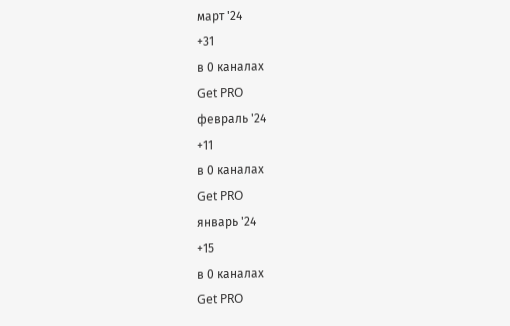март '24
+31
в 0 каналах
Get PRO
февраль '24
+11
в 0 каналах
Get PRO
январь '24
+15
в 0 каналах
Get PRO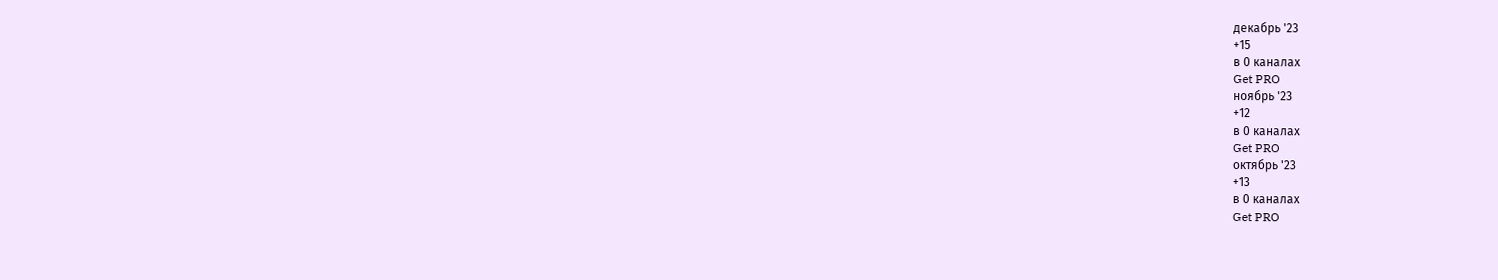декабрь '23
+15
в 0 каналах
Get PRO
ноябрь '23
+12
в 0 каналах
Get PRO
октябрь '23
+13
в 0 каналах
Get PRO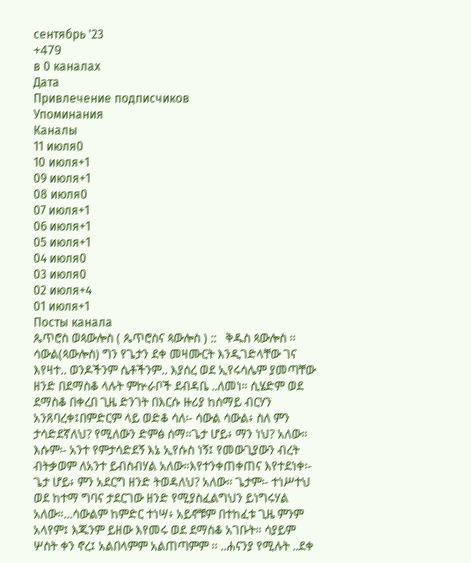сентябрь '23
+479
в 0 каналах
Дата
Привлечение подписчиков
Упоминания
Каналы
11 июля0
10 июля+1
09 июля+1
08 июля0
07 июля+1
06 июля+1
05 июля+1
04 июля0
03 июля0
02 июля+4
01 июля+1
Посты канала
ጴጥሮስ ወጳውሎስ ( ጴጥሮስና ጳውሎስ ) ::   ቅዱስ ጳውሎስ ፡፡ ሳውል(ጳውሎስ) ግን የጌታን ደቀ መዛሙርት እንዲገድላቸው ገና እየዛተ.. ወንዶችንም ሴቶችንም.. እያሰረ ወደ ኢየሩሳሌም ያመጣቸው ዘንድ በደማስቆ ላሉት ምኵራቦች ደብዳቤ ..ለመነ። ሲሄድም ወደ ደማስቆ በቀረበ ጊዜ ድንገት በእርሱ ዙሪያ ከሰማይ ብርሃን አንጸባረቀ፤በምድርም ላይ ወድቆ ሳለ፡- ሳውል ሳውል፥ ስለ ምን ታሳድደኛለህ? የሚለውን ድምፅ ሰማ።ጌታ ሆይ፥ ማን ነህ? አለው። እሱም፡- አንተ የምታሳድደኝ እኔ ኢየሱስ ነኝ፤ የመውጊያውን ብረት ብትቃወም ለአንተ ይብስብሃል አለው።እየተንቀጠቀጠና እየተደነቀ፡- ጌታ ሆይ፥ ምን አደርግ ዘንድ ትወዳለህ? አለው። ጌታም፡- ተነሥተህ ወደ ከተማ ግባና ታደርገው ዘንድ የሚያስፈልግህን ይነግሩሃል አለው።…ሳውልም ከምድር ተነሣ፥ አይኖቹም በተከፈቱ ጊዜ ምንም አላየም፤ እጁንም ይዘው እየመሩ ወደ ደማስቆ አገቡት። ሳያይም ሦስት ቀን ኖረ፤ አልበላምም አልጠጣምም ፡፡ ..ሐናንያ የሚሉት ..ደቀ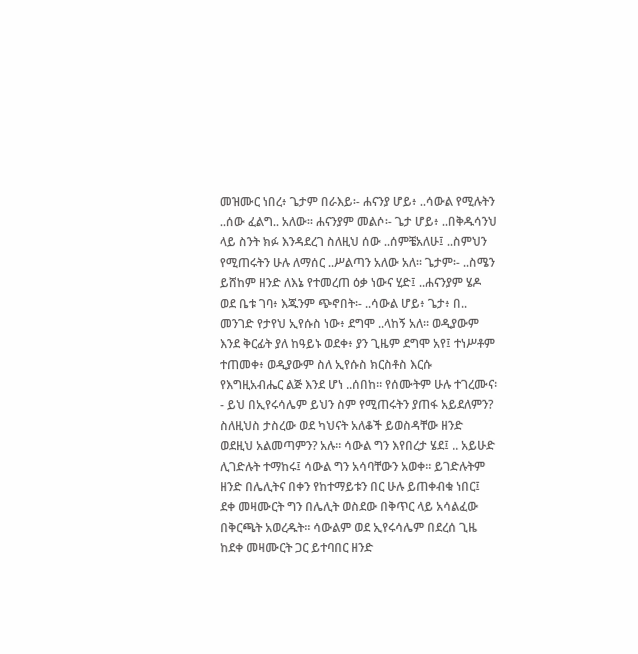መዝሙር ነበረ፥ ጌታም በራእይ፡- ሐናንያ ሆይ፥ ..ሳውል የሚሉትን ..ሰው ፈልግ.. አለው። ሐናንያም መልሶ፡- ጌታ ሆይ፥ ..በቅዱሳንህ ላይ ስንት ክፉ እንዳደረገ ስለዚህ ሰው ..ሰምቼአለሁ፤ ..ስምህን የሚጠሩትን ሁሉ ለማሰር ..ሥልጣን አለው አለ። ጌታም፡- ..ስሜን ይሸከም ዘንድ ለእኔ የተመረጠ ዕቃ ነውና ሂድ፤ ..ሐናንያም ሄዶ ወደ ቤቱ ገባ፥ እጁንም ጭኖበት፡- ..ሳውል ሆይ፥ ጌታ፥ በ.. መንገድ የታየህ ኢየሱስ ነው፥ ደግሞ ..ላከኝ አለ። ወዲያውም እንደ ቅርፊት ያለ ከዓይኑ ወደቀ፥ ያን ጊዜም ደግሞ አየ፤ ተነሥቶም ተጠመቀ፥ ወዲያውም ስለ ኢየሱስ ክርስቶስ እርሱ የእግዚአብሔር ልጅ እንደ ሆነ ..ሰበከ። የሰሙትም ሁሉ ተገረሙና፡- ይህ በኢየሩሳሌም ይህን ስም የሚጠሩትን ያጠፋ አይደለምን? ስለዚህስ ታስረው ወደ ካህናት አለቆች ይወስዳቸው ዘንድ ወደዚህ አልመጣምን? አሉ። ሳውል ግን እየበረታ ሄደ፤ .. አይሁድ ሊገድሉት ተማከሩ፤ ሳውል ግን አሳባቸውን አወቀ። ይገድሉትም ዘንድ በሌሊትና በቀን የከተማይቱን በር ሁሉ ይጠቀብቁ ነበር፤ ደቀ መዛሙርት ግን በሌሊት ወስደው በቅጥር ላይ አሳልፈው በቅርጫት አወረዱት። ሳውልም ወደ ኢየሩሳሌም በደረሰ ጊዜ ከደቀ መዛሙርት ጋር ይተባበር ዘንድ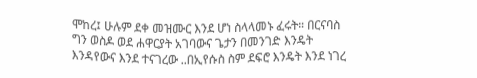ሞከረ፤ ሁሉም ደቀ መዝሙር እንደ ሆነ ስላላመኑ ፈሩት። በርናባስ ግን ወስዶ ወደ ሐዋርያት አገባውና ጌታን በመንገድ እንዴት እንዳየውና እንደ ተናገረው ..በኢየሱስ ስም ደፍሮ እንዴት እንደ ነገረ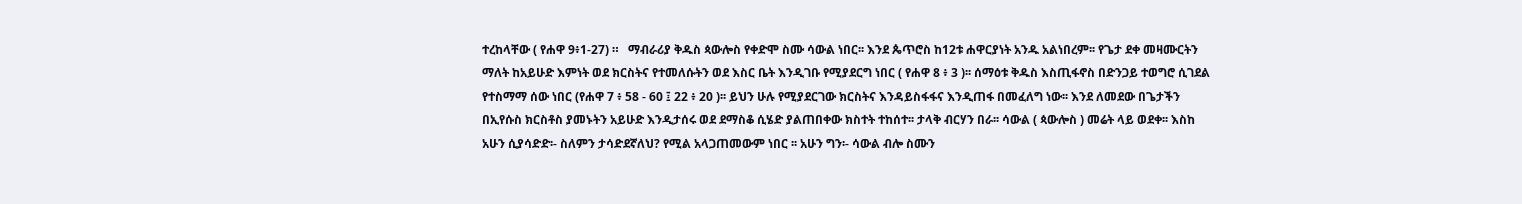ተረከላቸው ( የሐዋ 9፥1-27) ።   ማብራሪያ ቅዱስ ጳውሎስ የቀድሞ ስሙ ሳውል ነበር፡፡ እንደ ጴጥሮስ ከ12ቱ ሐዋርያነት አንዱ አልነበረም፡፡ የጌታ ደቀ መዛሙርትን ማለት ከአይሁድ እምነት ወደ ክርስትና የተመለሱትን ወደ እስር ቤት እንዲገቡ የሚያደርግ ነበር ( የሐዋ 8 ፥ 3 )፡፡ ሰማዕቱ ቅዱስ እስጢፋኖስ በድንጋይ ተወግሮ ሲገደል የተስማማ ሰው ነበር (የሐዋ 7 ፥ 58 - 60 ፤ 22 ፥ 20 )፡፡ ይህን ሁሉ የሚያደርገው ክርስትና እንዳይስፋፋና እንዲጠፋ በመፈለግ ነው፡፡ እንደ ለመደው በጌታችን በኢየሱስ ክርስቶስ ያመኑትን አይሁድ እንዲታሰሩ ወደ ደማስቆ ሲሄድ ያልጠበቀው ክስተት ተከሰተ፡፡ ታላቅ ብርሃን በራ፡፡ ሳውል ( ጳውሎስ ) መሬት ላይ ወደቀ፡፡ እስከ አሁን ሲያሳድድ፡- ስለምን ታሳድደኛለህ? የሚል አላጋጠመውም ነበር ፡፡ አሁን ግን፡- ሳውል ብሎ ስሙን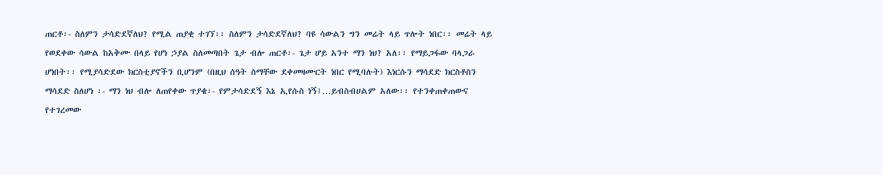ጠርቶ፡- ስለምን ታሳድደኛለህ? የሚል ጠያቂ ተገኘ፡፡ ስለምን ታሳድደኛለህ? ባዩ ሳውልን ግን መሬት ላይ ጥሎት ነበር፡፡ መሬት ላይ የወደቀው ሳውል ከአቅሙ በላይ የሆነ ኃያል ስለመጣበት ጌታ ብሎ ጠርቶ፡- ጌታ ሆይ አንተ ማን ነህ? አለ፡፡ የማይጋፋው ባላጋራ ሆነበት፡፡ የሚያሳድደው ክርስቲያኖችን ቢሆንም (በዚህ ሰዓት ስማቸው ደቀመዛሙርት ነበር የሚባሉት) እነርሱን ማሳደድ ክርስቶስን ማሳደድ ስለሆነ ፡- ማን ነህ ብሎ ለጠየቀው ጥያቄ፡- የምታሳድደኝ እኔ ኢየሱስ ነኝ፤…ይብስብሀልም አለው፡፡ የተንቀጠቀጠውና የተገረመው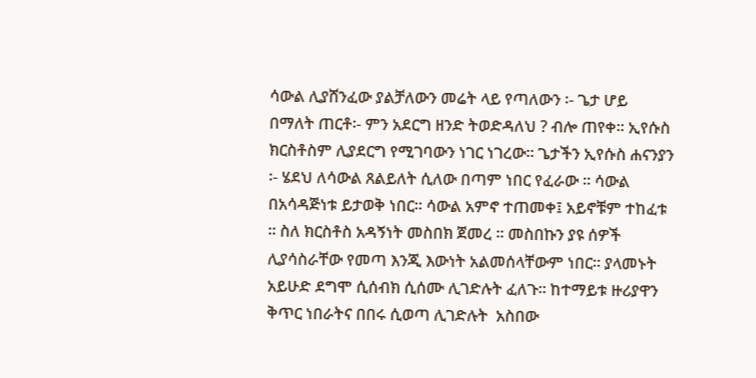ሳውል ሊያሸንፈው ያልቻለውን መሬት ላይ የጣለውን ፡- ጌታ ሆይ በማለት ጠርቶ፡- ምን አደርግ ዘንድ ትወድዳለህ ? ብሎ ጠየቀ፡፡ ኢየሱስ ክርስቶስም ሊያደርግ የሚገባውን ነገር ነገረው፡፡ ጌታችን ኢየሱስ ሐናንያን ፡- ሄደህ ለሳውል ጸልይለት ሲለው በጣም ነበር የፈራው ፡፡ ሳውል በአሳዳጅነቱ ይታወቅ ነበር፡፡ ሳውል አምኖ ተጠመቀ፤ አይኖቹም ተከፈቱ ፡፡ ስለ ክርስቶስ አዳኝነት መስበክ ጀመረ ፡፡ መስበኩን ያዩ ሰዎች ሊያሳስራቸው የመጣ እንጂ እውነት አልመሰላቸውም ነበር፡፡ ያላመኑት አይሁድ ደግሞ ሲሰብክ ሲሰሙ ሊገድሉት ፈለጉ፡፡ ከተማይቱ ዙሪያዋን ቅጥር ነበራትና በበሩ ሲወጣ ሊገድሉት  አስበው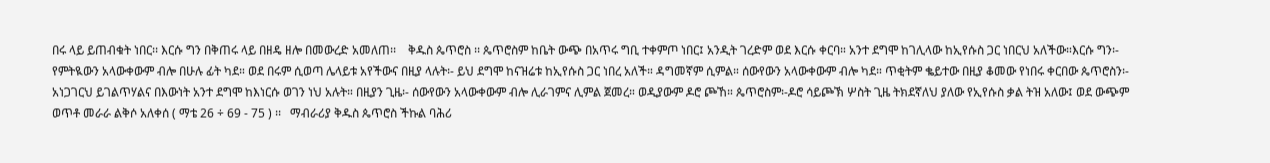በሩ ላይ ይጠብቁት ነበር፡፡ እርሱ ግን በቅጠሩ ላይ በዘዴ ዘሎ በመውረድ አመለጠ፡፡    ቅዱስ ጴጥሮስ ፡፡ ጴጥሮስም ከቤት ውጭ በአጥሩ ግቢ ተቀምጦ ነበር፤ አንዲት ገረድም ወደ እርሱ ቀርባ። አንተ ደግሞ ከገሊላው ከኢየሱስ ጋር ነበርህ አለችው።እርሱ ግን፡- የምትዪውን አላውቀውም ብሎ በሁሉ ፊት ካደ። ወደ በሩም ሲወጣ ሌላይቱ አየችውና በዚያ ላሉት፡- ይህ ደግሞ ከናዝሬቱ ከኢየሱስ ጋር ነበረ አለች። ዳግመኛም ሲምል። ሰውየውን አላውቀውም ብሎ ካደ። ጥቂትም ቈይተው በዚያ ቆመው የነበሩ ቀርበው ጴጥሮስን፡- አነጋገርህ ይገልጥሃልና በእውነት አንተ ደግሞ ከእነርሱ ወገን ነህ አሉት። በዚያን ጊዜ፡- ሰውየውን አላውቀውም ብሎ ሊራገምና ሊምል ጀመረ። ወዲያውም ዶሮ ጮኸ። ጴጥሮስም፡-ዶሮ ሳይጮኽ ሦስት ጊዜ ትክደኛለህ ያለው የኢየሱስ ቃል ትዝ አለው፤ ወደ ውጭም ወጥቶ መራራ ልቅሶ አለቀሰ ( ማቴ 26 ÷ 69 - 75 ) ፡፡   ማብራሪያ ቅዱስ ጴጥሮስ ችኩል ባሕሪ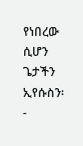የነበረው ሲሆን ጌታችን ኢየሱስን፡-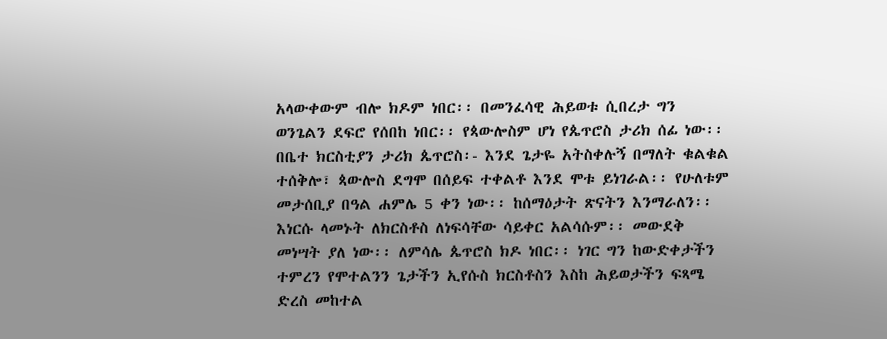አላውቀውም ብሎ ክዶም ነበር፡፡ በመንፈሳዊ ሕይወቱ ሲበረታ ግን ወንጌልን ደፍሮ የሰበከ ነበር፡፡ የጳውሎስም ሆነ የጴጥሮስ ታሪክ ሰፊ ነው፡፡ በቤተ ክርስቲያን ታሪክ ጴጥሮስ፡- እንደ ጌታዬ አትስቀሉኝ በማለት ቁልቁል ተሰቅሎ፣ ጳውሎስ ደግሞ በሰይፍ ተቀልቶ እንደ ሞቱ ይነገራል፡፡ የሁለቱም መታሰቢያ በዓል ሐምሌ 5 ቀን ነው፡፡ ከሰማዕታት ጽናትን እንማራለን፡፡ እነርሱ ላመኑት ለክርስቶስ ለነፍሳቸው ሳይቀር አልሳሱም፡፡ መውደቅ መነሣት ያለ ነው፡፡ ለምሳሌ ጴጥሮስ ክዶ ነበር፡፡ ነገር ግን ከውድቀታችን ተምረን የሞተልንን ጌታችን ኢየሱስ ክርስቶስን እስከ ሕይወታችን ፍጻሜ  ድረስ መከተል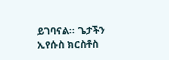ይገባናል፡፡ ጌታችን ኢየሱስ ክርስቶስ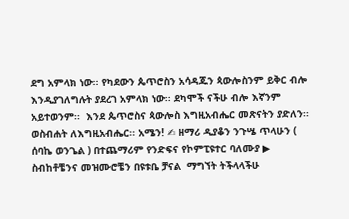ደግ አምላክ ነው፡፡ የካደውን ጴጥሮስን አሳዳጁን ጳውሎስንም ይቅር ብሎ እንዲያገለግሉት ያደረገ አምላክ ነው፡፡ ደካሞች ናችሁ ብሎ እኛንም አይተወንም፡፡  እንደ ጴጥሮስና ጳውሎስ እግዚአብሔር መጽናትን ያድለን፡፡ ወስብሐት ለእግዚአብሔር፡፡ አሜን! ✍ ዘማሪ ዲያቆን ንጉሤ ጥላሁን ( ሰባኬ ወንጌል ) በተጨማሪም የንድፍና የኮምፒዩተር ባለሙያ ▶ ስብከቶቼንና መዝሙሮቼን በዩቱቤ ቻናል  ማግኘት ትችላላችሁ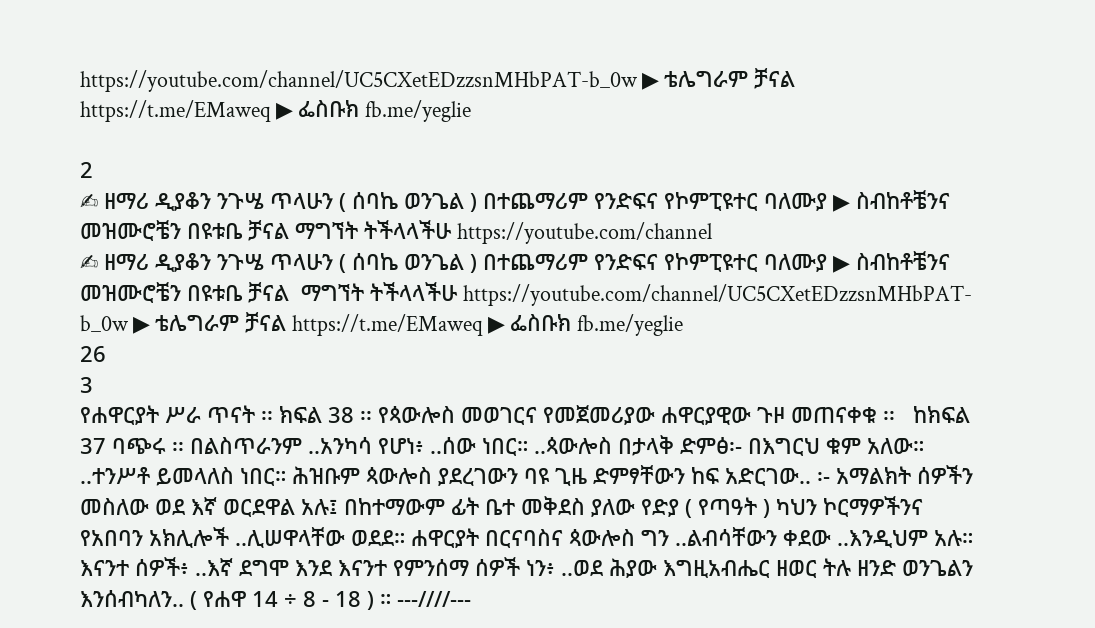https://youtube.com/channel/UC5CXetEDzzsnMHbPAT-b_0w ▶ ቴሌግራም ቻናል https://t.me/EMaweq ▶ ፌስቡክ fb.me/yeglie

2
✍ ዘማሪ ዲያቆን ንጉሤ ጥላሁን ( ሰባኬ ወንጌል ) በተጨማሪም የንድፍና የኮምፒዩተር ባለሙያ ▶ ስብከቶቼንና መዝሙሮቼን በዩቱቤ ቻናል ማግኘት ትችላላችሁ https://youtube.com/channel
✍ ዘማሪ ዲያቆን ንጉሤ ጥላሁን ( ሰባኬ ወንጌል ) በተጨማሪም የንድፍና የኮምፒዩተር ባለሙያ ▶ ስብከቶቼንና መዝሙሮቼን በዩቱቤ ቻናል  ማግኘት ትችላላችሁ https://youtube.com/channel/UC5CXetEDzzsnMHbPAT-b_0w ▶ ቴሌግራም ቻናል https://t.me/EMaweq ▶ ፌስቡክ fb.me/yeglie
26
3
የሐዋርያት ሥራ ጥናት ፡፡ ክፍል 38 ፡፡ የጳውሎስ መወገርና የመጀመሪያው ሐዋርያዊው ጉዞ መጠናቀቁ ፡፡   ከክፍል 37 ባጭሩ ፡፡ በልስጥራንም ..አንካሳ የሆነ፥ ..ሰው ነበር። ..ጳውሎስ በታላቅ ድምፅ፡- በእግርህ ቁም አለው። ..ተንሥቶ ይመላለስ ነበር። ሕዝቡም ጳውሎስ ያደረገውን ባዩ ጊዜ ድምፃቸውን ከፍ አድርገው.. ፡- አማልክት ሰዎችን መስለው ወደ እኛ ወርደዋል አሉ፤ በከተማውም ፊት ቤተ መቅደስ ያለው የድያ ( የጣዓት ) ካህን ኮርማዎችንና የአበባን አክሊሎች ..ሊሠዋላቸው ወደደ። ሐዋርያት በርናባስና ጳውሎስ ግን ..ልብሳቸውን ቀደው ..እንዲህም አሉ። እናንተ ሰዎች፥ ..እኛ ደግሞ እንደ እናንተ የምንሰማ ሰዎች ነን፥ ..ወደ ሕያው እግዚአብሔር ዘወር ትሉ ዘንድ ወንጌልን እንሰብካለን.. ( የሐዋ 14 ÷ 8 - 18 ) ። ---////---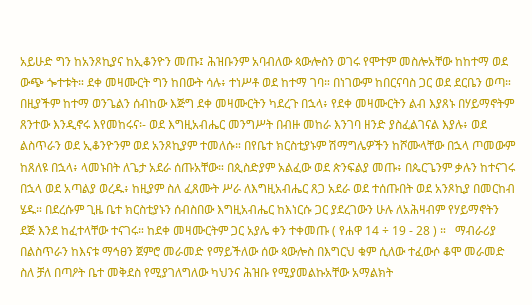አይሁድ ግን ከአንጾኪያና ከኢቆንዮን መጡ፤ ሕዝቡንም አባብለው ጳውሎስን ወገሩ የሞተም መስሎአቸው ከከተማ ወደ ውጭ ጐተቱት። ደቀ መዛሙርት ግን ከበውት ሳሉ፥ ተነሥቶ ወደ ከተማ ገባ። በነገውም ከበርናባስ ጋር ወደ ደርቤን ወጣ። በዚያችም ከተማ ወንጌልን ሰብከው እጅግ ደቀ መዛሙርትን ካደረጉ በኋላ፥ የደቀ መዛሙርትን ልብ እያጸኑ በሃይማኖትም ጸንተው እንዲኖሩ እየመከሩና፡- ወደ እግዚአብሔር መንግሥት በብዙ መከራ እንገባ ዘንድ ያስፈልገናል እያሉ፥ ወደ ልስጥራን ወደ ኢቆንዮንም ወደ አንጾኪያም ተመለሱ። በየቤተ ክርስቲያኑም ሽማግሌዎችን ከሾሙላቸው በኋላ ጦመውም ከጸለዩ በኋላ፥ ላመኑበት ለጌታ አደራ ሰጡአቸው። በጲስድያም አልፈው ወደ ጵንፍልያ መጡ፥ በጴርጌንም ቃሉን ከተናገሩ በኋላ ወደ አጣልያ ወረዱ፥ ከዚያም ስለ ፈጸሙት ሥራ ለእግዚአብሔር ጸጋ አደራ ወደ ተሰጡበት ወደ አንጾኪያ በመርከብ ሄዱ። በደረሱም ጊዜ ቤተ ክርስቲያኑን ሰብስበው እግዚአብሔር ከእነርሱ ጋር ያደረገውን ሁሉ ለአሕዛብም የሃይማኖትን ደጅ እንደ ከፈተላቸው ተናገሩ። ከደቀ መዛሙርትም ጋር አያሌ ቀን ተቀመጡ ( የሐዋ 14 ÷ 19 - 28 ) ።   ማብራሪያ በልስጥራን ከእናቱ ማኅፀን ጀምሮ መራመድ የማይችለው ሰው ጳውሎስ በእግርህ ቁም ሲለው ተፈውሶ ቆሞ መራመድ ስለ ቻለ በጣዖት ቤተ መቅደስ የሚያገለግለው ካህንና ሕዝቡ የሚያመልኩአቸው አማልክት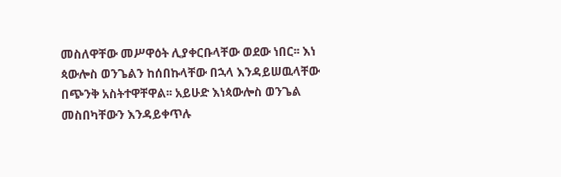መስለዋቸው መሥዋዕት ሊያቀርቡላቸው ወደው ነበር፡፡ እነ ጳውሎስ ወንጌልን ከሰበኩላቸው በኋላ እንዳይሠዉላቸው በጭንቅ አስትተዋቸዋል፡፡ አይሁድ እነጳውሎስ ወንጌል መስበካቸውን እንዳይቀጥሉ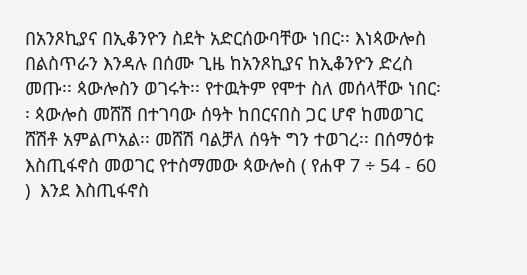በአንጾኪያና በኢቆንዮን ስደት አድርሰውባቸው ነበር፡፡ እነጳውሎስ በልስጥራን እንዳሉ በሰሙ ጊዜ ከአንጾኪያና ከኢቆንዮን ድረስ መጡ፡፡ ጳውሎስን ወገሩት፡፡ የተዉትም የሞተ ስለ መሰላቸው ነበር፡፡ ጳውሎስ መሸሽ በተገባው ሰዓት ከበርናበስ ጋር ሆኖ ከመወገር ሸሽቶ አምልጦአል፡፡ መሸሽ ባልቻለ ሰዓት ግን ተወገረ፡፡ በሰማዕቱ እስጢፋኖስ መወገር የተስማመው ጳውሎስ ( የሐዋ 7 ÷ 54 - 60 )  እንደ እስጢፋኖስ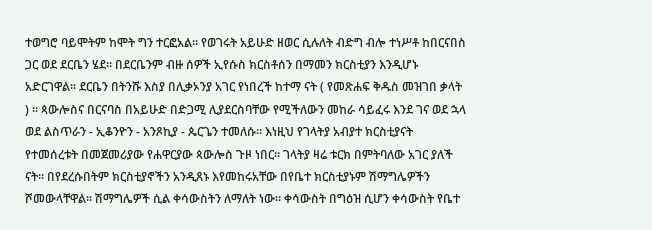ተወግሮ ባይሞትም ከሞት ግን ተርፎአል፡፡ የወገሩት አይሁድ ዘወር ሲሉለት ብድግ ብሎ ተነሥቶ ከበርናበስ ጋር ወደ ደርቤን ሄደ፡፡ በደርቤንም ብዙ ሰዎች ኢየሱስ ክርስቶሰን በማመን ክርስቲያን እንዲሆኑ አድርገዋል፡፡ ደርቤን በትንሹ እስያ በሊቃኦንያ አገር የነበረች ከተማ ናት ( የመጽሐፍ ቅዱስ መዝገበ ቃላት ) ፡፡ ጳውሎስና በርናባስ በአይሁድ በድጋሚ ሊያደርስባቸው የሚችለውን መከራ ሳይፈሩ እንደ ገና ወደ ኋላ ወደ ልስጥራን - ኢቆንዮን - አንጾኪያ - ጴርጌን ተመለሱ፡፡ እነዚህ የገላትያ አብያተ ክርስቲያናት የተመሰረቱት በመጀመሪያው የሐዋርያው ጳውሎስ ጉዞ ነበር፡፡ ገላትያ ዛሬ ቱርክ በምትባለው አገር ያለች ናት፡፡ በየደረሱበትም ክርስቲያኖችን አንዲጸኑ እየመከሩአቸው በየቤተ ክርስቲያኑም ሽማግሌዎችን ሾመውላቸዋል፡፡ ሽማግሌዎች ሲል ቀሳውስትን ለማለት ነው፡፡ ቀሳውስት በግዕዝ ሲሆን ቀሳውስት የቤተ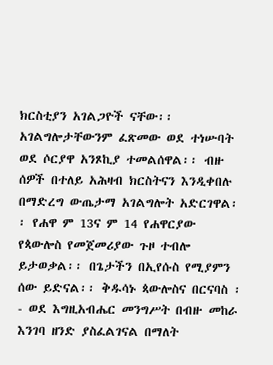ክርስቲያን አገልጋዮች ናቸው፡፡ አገልግሎታቸውንም ፈጽመው ወደ ተነሡባት ወደ ሶርያዋ አንጾኪያ ተመልሰዋል፡፡ ብዙ ሰዎች በተለይ አሕዛብ ክርስትናን እንዲቀበሉ በማድረግ ውጤታማ አገልግሎት አድርገዋል፡፡ የሐዋ ም 13ና ም 14 የሐዋርያው የጳውሎስ የመጀመሪያው ጉዞ ተብሎ ይታወቃል፡፡ በጌታችን በኢየሱስ የሚያምን ሰው ይድናል፡፡ ቅዱሳኑ ጳውሎስና በርናባስ ፡- ወደ እግዚአብሔር መንግሥት በብዙ መከራ እንገባ ዘንድ ያስፈልገናል በማለት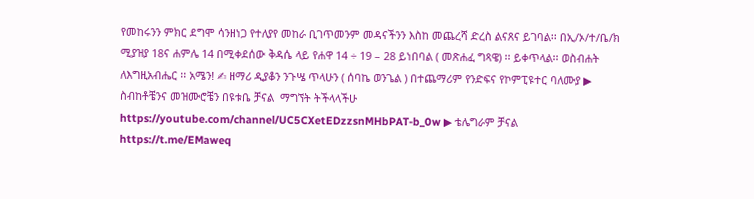የመከሩንን ምክር ደግሞ ሳንዘነጋ የተለያየ መከራ ቢገጥመንም መዳናችንን እስከ መጨረሻ ድረስ ልናጸና ይገባል፡፡ በኢ/ኦ/ተ/ቤ/ክ ሚያዝያ 18ና ሐምሌ 14 በሚቀደሰው ቅዳሴ ላይ የሐዋ 14 ÷ 19 – 28 ይነበባል ( መጽሐፈ ግጻዌ) ፡፡ ይቀጥላል፡፡ ወስብሐት ለእግዚአብሔር ፡፡ አሜን! ✍ ዘማሪ ዲያቆን ንጉሤ ጥላሁን ( ሰባኬ ወንጌል ) በተጨማሪም የንድፍና የኮምፒዩተር ባለሙያ ▶ ስብከቶቼንና መዝሙሮቼን በዩቱቤ ቻናል  ማግኘት ትችላላችሁ https://youtube.com/channel/UC5CXetEDzzsnMHbPAT-b_0w ▶ ቴሌግራም ቻናል https://t.me/EMaweq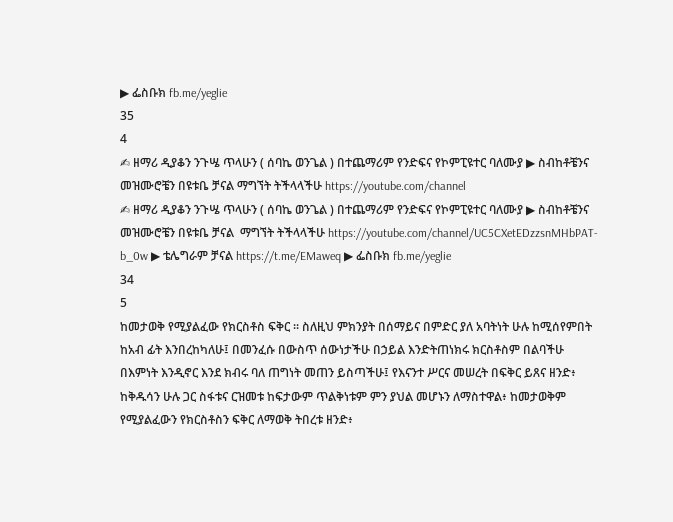▶ ፌስቡክ fb.me/yeglie
35
4
✍ ዘማሪ ዲያቆን ንጉሤ ጥላሁን ( ሰባኬ ወንጌል ) በተጨማሪም የንድፍና የኮምፒዩተር ባለሙያ ▶ ስብከቶቼንና መዝሙሮቼን በዩቱቤ ቻናል ማግኘት ትችላላችሁ https://youtube.com/channel
✍ ዘማሪ ዲያቆን ንጉሤ ጥላሁን ( ሰባኬ ወንጌል ) በተጨማሪም የንድፍና የኮምፒዩተር ባለሙያ ▶ ስብከቶቼንና መዝሙሮቼን በዩቱቤ ቻናል  ማግኘት ትችላላችሁ https://youtube.com/channel/UC5CXetEDzzsnMHbPAT-b_0w ▶ ቴሌግራም ቻናል https://t.me/EMaweq ▶ ፌስቡክ fb.me/yeglie
34
5
ከመታወቅ የሚያልፈው የክርስቶስ ፍቅር ፡፡ ስለዚህ ምክንያት በሰማይና በምድር ያለ አባትነት ሁሉ ከሚሰየምበት ከአብ ፊት እንበረከካለሁ፤ በመንፈሱ በውስጥ ሰውነታችሁ በኃይል እንድትጠነክሩ ክርስቶስም በልባችሁ በእምነት እንዲኖር እንደ ክብሩ ባለ ጠግነት መጠን ይስጣችሁ፤ የእናንተ ሥርና መሠረት በፍቅር ይጸና ዘንድ፥ ከቅዱሳን ሁሉ ጋር ስፋቱና ርዝመቱ ከፍታውም ጥልቅነቱም ምን ያህል መሆኑን ለማስተዋል፥ ከመታወቅም የሚያልፈውን የክርስቶስን ፍቅር ለማወቅ ትበረቱ ዘንድ፥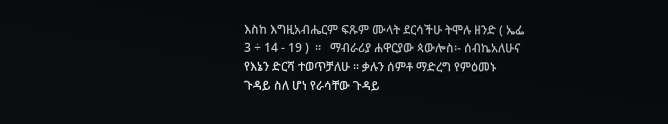እስከ እግዚአብሔርም ፍጹም ሙላት ደርሳችሁ ትሞሉ ዘንድ ( ኤፌ 3 ÷ 14 - 19 )  ።   ማብራሪያ ሐዋርያው ጳውሎስ፡- ሰብኬአለሁና የእኔን ድርሻ ተወጥቻለሁ ፡፡ ቃሉን ሰምቶ ማድረግ የምዕመኑ ጉዳይ ስለ ሆነ የራሳቸው ጉዳይ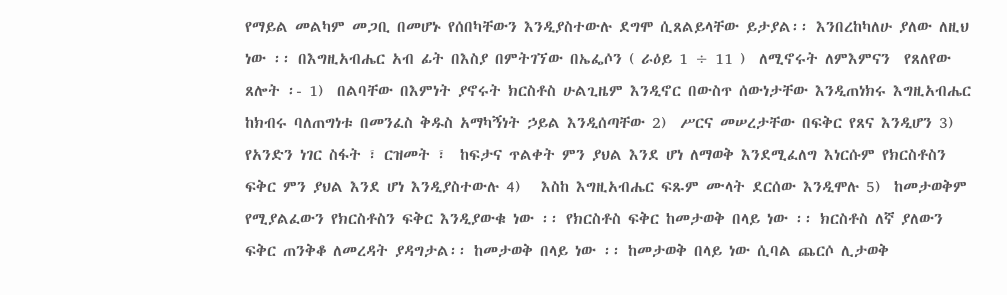የማይል መልካም መጋቢ በመሆኑ የሰበካቸውን እንዲያስተውሉ ደግሞ ሲጸልይላቸው ይታያል፡፡ እንበረከካለሁ ያለው ለዚህ ነው ፡፡ በእግዚአብሔር አብ ፊት በእስያ በምትገኘው በኤፌሶን ( ራዕይ 1 ÷ 11 )  ለሚኖሩት ለምእምናን  የጸለየው ጸሎት ፡- 1)  በልባቸው በእምነት ያኖሩት ክርስቶስ ሁልጊዜም እንዲኖር በውስጥ ሰውነታቸው እንዲጠነክሩ እግዚአብሔር ከክብሩ ባለጠግነቱ በመንፈስ ቅዱስ አማካኝነት ኃይል እንዲሰጣቸው 2)  ሥርና መሠረታቸው በፍቅር የጸና እንዲሆን 3)  የአንድን ነገር ስፋት ፣ ርዝመት ፣  ከፍታና ጥልቀት ምን ያህል እንደ ሆነ ለማወቅ እንደሚፈለግ እነርሱም የክርስቶስን ፍቅር ምን ያህል እንደ ሆነ እንዲያስተውሉ 4)   እስከ እግዚአብሔር ፍጹም ሙላት ደርሰው እንዲሞሉ 5)  ከመታወቅም የሚያልፈውን የክርስቶስን ፍቅር እንዲያውቁ ነው ፡፡ የክርስቶስ ፍቅር ከመታወቅ በላይ ነው ፡፡ ክርስቶስ ለኛ ያለውን ፍቅር ጠንቅቆ ለመረዳት ያዳግታል፡፡ ከመታወቅ በላይ ነው ፡፡ ከመታወቅ በላይ ነው ሲባል ጨርሶ ሊታወቅ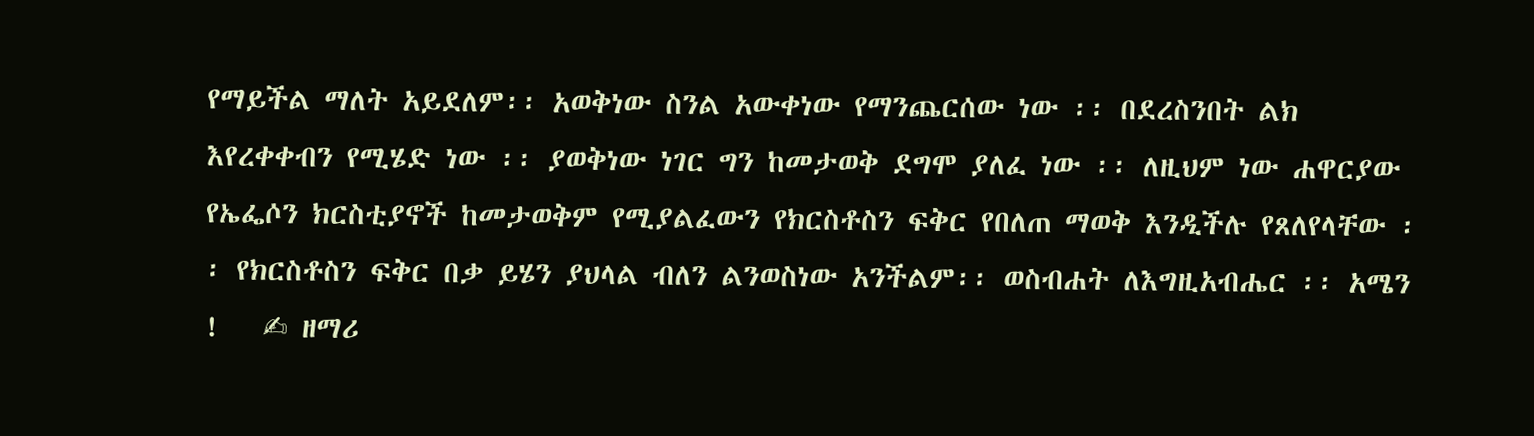የማይችል ማለት አይደለም፡፡ አወቅነው ስንል አውቀነው የማንጨርሰው ነው ፡፡ በደረስንበት ልክ እየረቀቀብን የሚሄድ ነው ፡፡ ያወቅነው ነገር ግን ከመታወቅ ደግሞ ያለፈ ነው ፡፡ ለዚህም ነው ሐዋርያው የኤፌሶን ክርስቲያኖች ከመታወቅም የሚያልፈውን የክርስቶስን ፍቅር የበለጠ ማወቅ እንዲችሉ የጸለየላቸው ፡፡ የክርስቶስን ፍቅር በቃ ይሄን ያህላል ብለን ልንወስነው አንችልም፡፡ ወስብሐት ለእግዚአብሔር ፡፡ አሜን !   ✍ ዘማሪ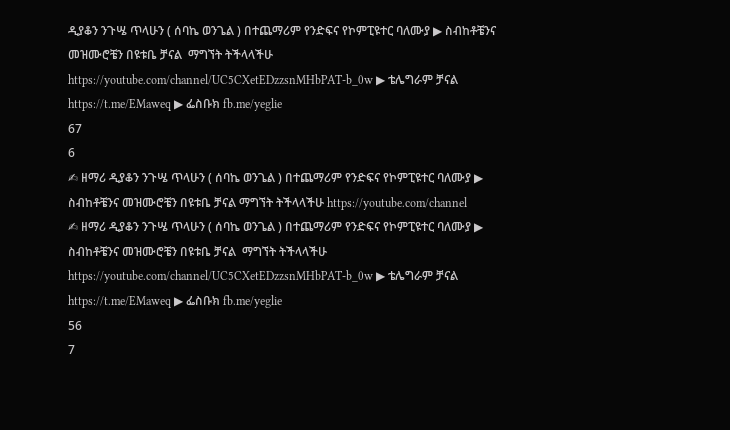ዲያቆን ንጉሤ ጥላሁን ( ሰባኬ ወንጌል ) በተጨማሪም የንድፍና የኮምፒዩተር ባለሙያ ▶ ስብከቶቼንና መዝሙሮቼን በዩቱቤ ቻናል  ማግኘት ትችላላችሁ https://youtube.com/channel/UC5CXetEDzzsnMHbPAT-b_0w ▶ ቴሌግራም ቻናል https://t.me/EMaweq ▶ ፌስቡክ fb.me/yeglie
67
6
✍ ዘማሪ ዲያቆን ንጉሤ ጥላሁን ( ሰባኬ ወንጌል ) በተጨማሪም የንድፍና የኮምፒዩተር ባለሙያ ▶ ስብከቶቼንና መዝሙሮቼን በዩቱቤ ቻናል ማግኘት ትችላላችሁ https://youtube.com/channel
✍ ዘማሪ ዲያቆን ንጉሤ ጥላሁን ( ሰባኬ ወንጌል ) በተጨማሪም የንድፍና የኮምፒዩተር ባለሙያ ▶ ስብከቶቼንና መዝሙሮቼን በዩቱቤ ቻናል  ማግኘት ትችላላችሁ https://youtube.com/channel/UC5CXetEDzzsnMHbPAT-b_0w ▶ ቴሌግራም ቻናል https://t.me/EMaweq ▶ ፌስቡክ fb.me/yeglie
56
7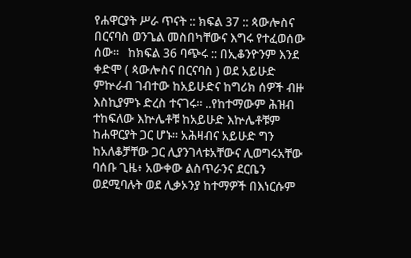የሐዋርያት ሥራ ጥናት :: ክፍል 37 :: ጳውሎስና በርናባስ ወንጌል መስበካቸውና እግሩ የተፈወሰው ሰው፡፡   ከክፍል 36 ባጭሩ :: በኢቆንዮንም እንደ ቀድሞ ( ጳውሎስና በርናባስ ) ወደ አይሁድ ምኵራብ ገብተው ከአይሁድና ከግሪክ ሰዎች ብዙ እስኪያምኑ ድረስ ተናገሩ። ..የከተማውም ሕዝብ ተከፍለው እኵሌቶቹ ከአይሁድ እኵሌቶቹም ከሐዋርያት ጋር ሆኑ። አሕዛብና አይሁድ ግን ከአለቆቻቸው ጋር ሊያንገላቱአቸውና ሊወግሩአቸው ባሰቡ ጊዜ፥ አውቀው ልስጥራንና ደርቤን ወደሚባሉት ወደ ሊቃኦንያ ከተማዎች በእነርሱም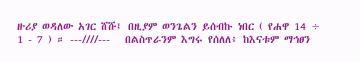ዙሪያ ወዳለው አገር ሸሹ፤ በዚያም ወንጌልን ይሰብኩ ነበር ( የሐዋ 14 ÷ 1 - 7 ) ። ---////---   በልስጥራንም እግሩ የሰለለ፥ ከእናቱም ማኅፀን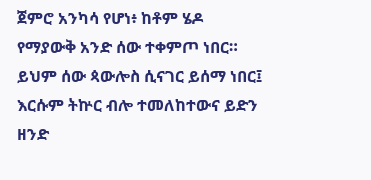ጀምሮ አንካሳ የሆነ፥ ከቶም ሄዶ የማያውቅ አንድ ሰው ተቀምጦ ነበር። ይህም ሰው ጳውሎስ ሲናገር ይሰማ ነበር፤ እርሱም ትኵር ብሎ ተመለከተውና ይድን ዘንድ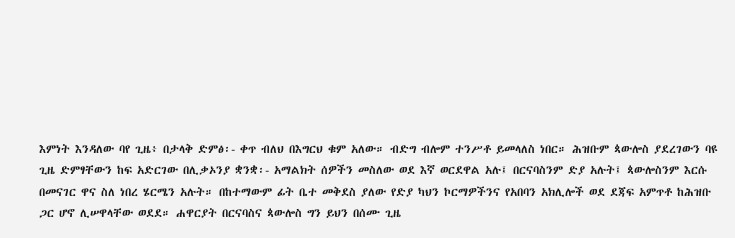እምነት እንዳለው ባየ ጊዜ፥ በታላቅ ድምፅ፡- ቀጥ ብለህ በእግርህ ቁም አለው። ብድግ ብሎም ተንሥቶ ይመላለስ ነበር። ሕዝቡም ጳውሎስ ያደረገውን ባዩ ጊዜ ድምፃቸውን ከፍ አድርገው በሊቃኦንያ ቋንቋ፡- አማልክት ሰዎችን መስለው ወደ እኛ ወርደዋል አሉ፤ በርናባስንም ድያ አሉት፤ ጳውሎስንም እርሱ በመናገር ዋና ስለ ነበረ ሄርሜን አሉት። በከተማውም ፊት ቤተ መቅደስ ያለው የድያ ካህን ኮርማዎችንና የአበባን አክሊሎች ወደ ደጃፍ አምጥቶ ከሕዝቡ ጋር ሆኖ ሊሠዋላቸው ወደደ። ሐዋርያት በርናባስና ጳውሎስ ግን ይህን በሰሙ ጊዜ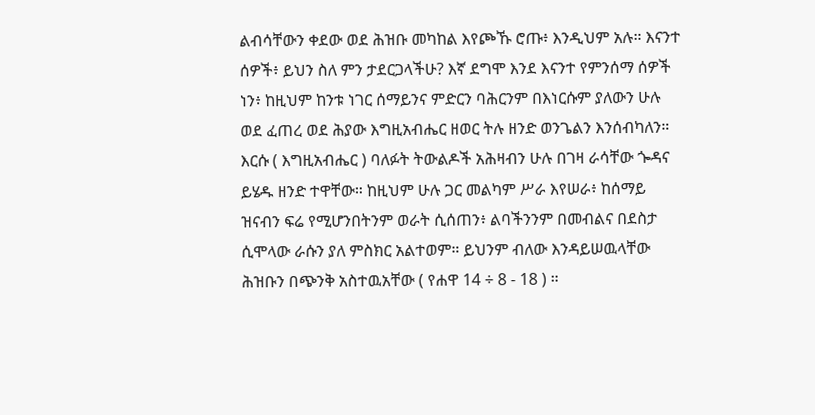ልብሳቸውን ቀደው ወደ ሕዝቡ መካከል እየጮኹ ሮጡ፥ እንዲህም አሉ። እናንተ ሰዎች፥ ይህን ስለ ምን ታደርጋላችሁ? እኛ ደግሞ እንደ እናንተ የምንሰማ ሰዎች ነን፥ ከዚህም ከንቱ ነገር ሰማይንና ምድርን ባሕርንም በእነርሱም ያለውን ሁሉ ወደ ፈጠረ ወደ ሕያው እግዚአብሔር ዘወር ትሉ ዘንድ ወንጌልን እንሰብካለን። እርሱ ( እግዚአብሔር ) ባለፉት ትውልዶች አሕዛብን ሁሉ በገዛ ራሳቸው ጐዳና ይሄዱ ዘንድ ተዋቸው። ከዚህም ሁሉ ጋር መልካም ሥራ እየሠራ፥ ከሰማይ ዝናብን ፍሬ የሚሆንበትንም ወራት ሲሰጠን፥ ልባችንንም በመብልና በደስታ ሲሞላው ራሱን ያለ ምስክር አልተወም። ይህንም ብለው እንዳይሠዉላቸው ሕዝቡን በጭንቅ አስተዉአቸው ( የሐዋ 14 ÷ 8 - 18 ) ።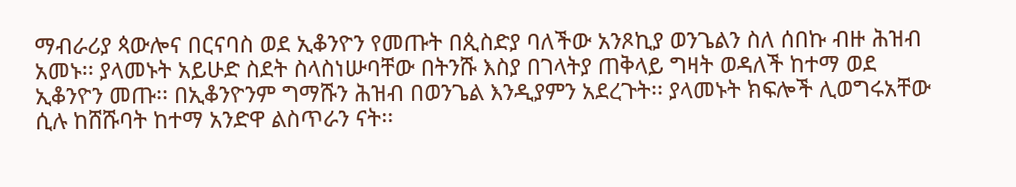ማብራሪያ ጳውሎና በርናባስ ወደ ኢቆንዮን የመጡት በጲስድያ ባለችው አንጾኪያ ወንጌልን ስለ ሰበኩ ብዙ ሕዝብ አመኑ፡፡ ያላመኑት አይሁድ ስደት ስላስነሡባቸው በትንሹ እስያ በገላትያ ጠቅላይ ግዛት ወዳለች ከተማ ወደ ኢቆንዮን መጡ፡፡ በኢቆንዮንም ግማሹን ሕዝብ በወንጌል እንዲያምን አደረጉት፡፡ ያላመኑት ክፍሎች ሊወግሩአቸው ሲሉ ከሸሹባት ከተማ አንድዋ ልስጥራን ናት፡፡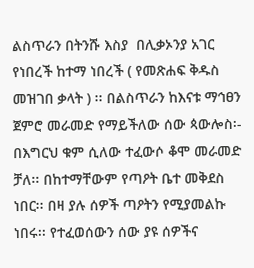ልስጥራን በትንሹ እስያ  በሊቃኦንያ አገር የነበረች ከተማ ነበረች ( የመጽሐፍ ቅዱስ መዝገበ ቃላት ) ፡፡ በልስጥራን ከእናቱ ማኅፀን ጀምሮ መራመድ የማይችለው ሰው ጳውሎስ፡- በእግርህ ቁም ሲለው ተፈውሶ ቆሞ መራመድ ቻለ፡፡ በከተማቸውም የጣዖት ቤተ መቅደስ ነበር፡፡ በዛ ያሉ ሰዎች ጣዖትን የሚያመልኩ ነበሩ፡፡ የተፈወሰውን ሰው ያዩ ሰዎችና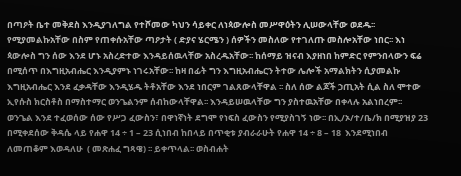በጣዖት ቤተ መቅደስ እንዲያገለግል የተሾመው ካህን ሳይቀር ለነጳውሎስ መሥዋዕትን ሊሠውላቸው ወደዱ፡፡ የሚያመልኩአቸው በስም የጠቀሱአቸው ጣዖታት ( ድያና ሄርሜን ) ሰዎችን መስለው የተገለጡ መስሎአቸው ነበር፡፡ እነ ጳውሎስ ግን ሰው እንደ ሆኑ አስረድተው እንዳይሰዉላቸው አስረዱአቸው፡፡ ከሰማይ ዝናብ እያዘነበ ከምድር የምንበላውን ፍሬ በሚሰጥ በእግዚአብሔር እንዲያምኑ ነገሩአቸው፡፡ ከዛ በፊት ግን እግዚአብሔርን ትተው ሌሎች አማልክትን ሲያመልኩ እግዚአብሔር እንደ ፈቃዳቸው እንዲሄዱ ትቶአቸው እንደ ነበርም ገልጸውላቸዋል ፡፡ ስለ ሰው ልጆች ኃጢአት ሲል ስለ ሞተው ኢየሱስ ክርስቶስ በማስተማር ወንጌልንም ሰብከውላቸዋል፡፡ እንዳይሠዉላቸው ግን ያስተዉአቸው በቀላሉ አልነበረም፡፡ ወንጌል እንደ ተፈወሰው ሰው የሥጋ ፈውስን፣ በዋነኛነት ደግሞ የነፍስ ፈውስን የሚያስገኝ ነው፡፡ በኢ/ኦ/ተ/ቤ/ክ በሚያዝያ 23 በሚቀደሰው ቅዳሴ ላይ የሐዋ 14 ÷ 1 – 23 ሲነበብ ከበላይ በጥቂቱ ያብራራሁት የሐዋ 14 ÷ 8 – 18  እንደሚነበብ ለመጠቆም እወዳለሁ  ( መጽሐፈ ግጻዌ) ፡፡ ይቀጥላል፡፡ ወስብሐት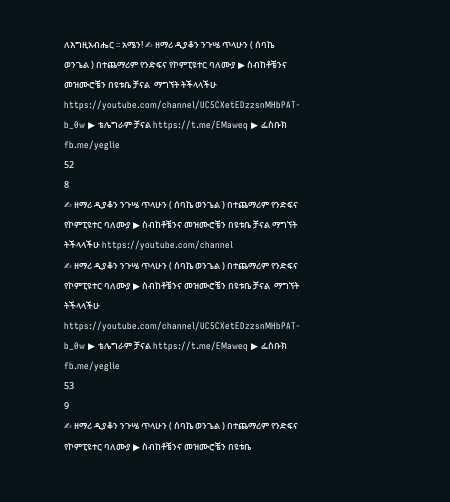ለእግዚአብሔር ፡፡ አሜን! ✍ ዘማሪ ዲያቆን ንጉሤ ጥላሁን ( ሰባኬ ወንጌል ) በተጨማሪም የንድፍና የኮምፒዩተር ባለሙያ ▶ ስብከቶቼንና መዝሙሮቼን በዩቱቤ ቻናል  ማግኘት ትችላላችሁ https://youtube.com/channel/UC5CXetEDzzsnMHbPAT-b_0w ▶ ቴሌግራም ቻናል https://t.me/EMaweq ▶ ፌስቡክ fb.me/yeglie
52
8
✍ ዘማሪ ዲያቆን ንጉሤ ጥላሁን ( ሰባኬ ወንጌል ) በተጨማሪም የንድፍና የኮምፒዩተር ባለሙያ ▶ ስብከቶቼንና መዝሙሮቼን በዩቱቤ ቻናል ማግኘት ትችላላችሁ https://youtube.com/channel
✍ ዘማሪ ዲያቆን ንጉሤ ጥላሁን ( ሰባኬ ወንጌል ) በተጨማሪም የንድፍና የኮምፒዩተር ባለሙያ ▶ ስብከቶቼንና መዝሙሮቼን በዩቱቤ ቻናል  ማግኘት ትችላላችሁ https://youtube.com/channel/UC5CXetEDzzsnMHbPAT-b_0w ▶ ቴሌግራም ቻናል https://t.me/EMaweq ▶ ፌስቡክ fb.me/yeglie
53
9
✍ ዘማሪ ዲያቆን ንጉሤ ጥላሁን ( ሰባኬ ወንጌል ) በተጨማሪም የንድፍና የኮምፒዩተር ባለሙያ ▶ ስብከቶቼንና መዝሙሮቼን በዩቱቤ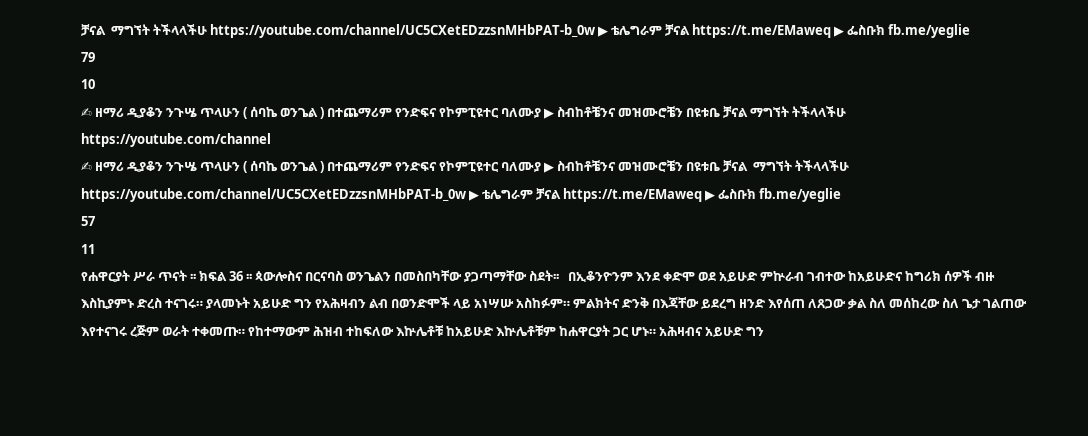ቻናል  ማግኘት ትችላላችሁ https://youtube.com/channel/UC5CXetEDzzsnMHbPAT-b_0w ▶ ቴሌግራም ቻናል https://t.me/EMaweq ▶ ፌስቡክ fb.me/yeglie
79
10
✍ ዘማሪ ዲያቆን ንጉሤ ጥላሁን ( ሰባኬ ወንጌል ) በተጨማሪም የንድፍና የኮምፒዩተር ባለሙያ ▶ ስብከቶቼንና መዝሙሮቼን በዩቱቤ ቻናል ማግኘት ትችላላችሁ https://youtube.com/channel
✍ ዘማሪ ዲያቆን ንጉሤ ጥላሁን ( ሰባኬ ወንጌል ) በተጨማሪም የንድፍና የኮምፒዩተር ባለሙያ ▶ ስብከቶቼንና መዝሙሮቼን በዩቱቤ ቻናል  ማግኘት ትችላላችሁ https://youtube.com/channel/UC5CXetEDzzsnMHbPAT-b_0w ▶ ቴሌግራም ቻናል https://t.me/EMaweq ▶ ፌስቡክ fb.me/yeglie
57
11
የሐዋርያት ሥራ ጥናት ፡፡ ክፍል 36 ፡፡ ጳውሎስና በርናባስ ወንጌልን በመስበካቸው ያጋጣማቸው ስደት፡፡   በኢቆንዮንም እንደ ቀድሞ ወደ አይሁድ ምኵራብ ገብተው ከአይሁድና ከግሪክ ሰዎች ብዙ እስኪያምኑ ድረስ ተናገሩ። ያላመኑት አይሁድ ግን የአሕዛብን ልብ በወንድሞች ላይ አነሣሡ አስከፉም። ምልክትና ድንቅ በእጃቸው ይደረግ ዘንድ እየሰጠ ለጸጋው ቃል ስለ መሰከረው ስለ ጌታ ገልጠው እየተናገሩ ረጅም ወራት ተቀመጡ። የከተማውም ሕዝብ ተከፍለው እኵሌቶቹ ከአይሁድ እኵሌቶቹም ከሐዋርያት ጋር ሆኑ። አሕዛብና አይሁድ ግን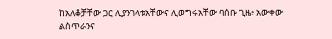ከአለቆቻቸው ጋር ሊያንገላቱአቸውና ሊወግሩአቸው ባሰቡ ጊዜ፥ አውቀው ልስጥራንና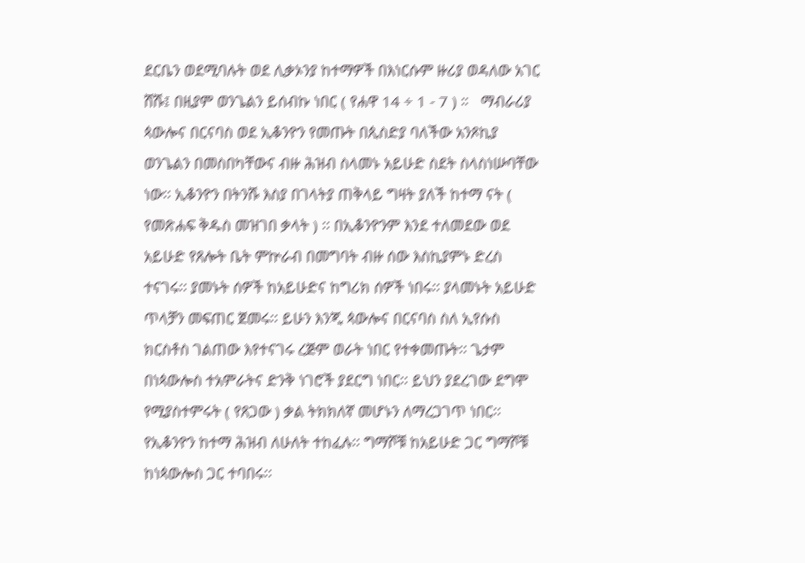ደርቤን ወደሚባሉት ወደ ሊቃኦንያ ከተማዎች በእነርሱም ዙሪያ ወዳለው አገር ሸሹ፤ በዚያም ወንጌልን ይሰብኩ ነበር ( የሐዋ 14 ÷ 1 - 7 ) ።   ማብራሪያ ጳውሎና በርናባስ ወደ ኢቆንዮን የመጡት በጲስድያ ባለችው አንጾኪያ ወንጌልን በመስበካቸውና ብዙ ሕዝብ ስላመኑ አይሁድ ስደት ስላስነሡባቸው ነው፡፡ ኢቆንዮን በትንሹ እስያ በገላትያ ጠቅላይ ግዛት ያለች ከተማ ናት ( የመጽሐፍ ቅዱስ መዝገበ ቃላት ) ፡፡ በኢቆንዮንም እንደ ተለመደው ወደ አይሁድ የጸሎት ቤት ምኵራብ በመግባት ብዙ ሰው እስኪያምኑ ድረስ ተናገሩ፡፡ ያመኑት ሰዎች ከአይሁድና ከግሪክ ሰዎች ነበሩ፡፡ ያላመኑት አይሁድ ጥላቻን መፍጠር ጀመሩ፡፡ ይሁን እንጂ ጳውሎና በርናባስ ስለ ኢየሱስ ክርስቶስ ገልጠው እየተናገሩ ረጅም ወራት ነበር የተቀመጡት፡፡ ጌታም በነጳውሎስ ተአምራትና ድንቅ ነገሮች ያደርግ ነበር፡፡ ይህን ያደረገው ደግሞ የሚያስተምሩት ( የጸጋው ) ቃል ትክክለኛ መሆኑን ለማረጋገጥ ነበር፡፡ የኢቆንዮን ከተማ ሕዝብ ለሁለት ተከፈሉ፡፡ ግማሾቹ ከአይሁድ ጋር ግማሾቹ ከነጳውሎስ ጋር ተባበሩ፡፡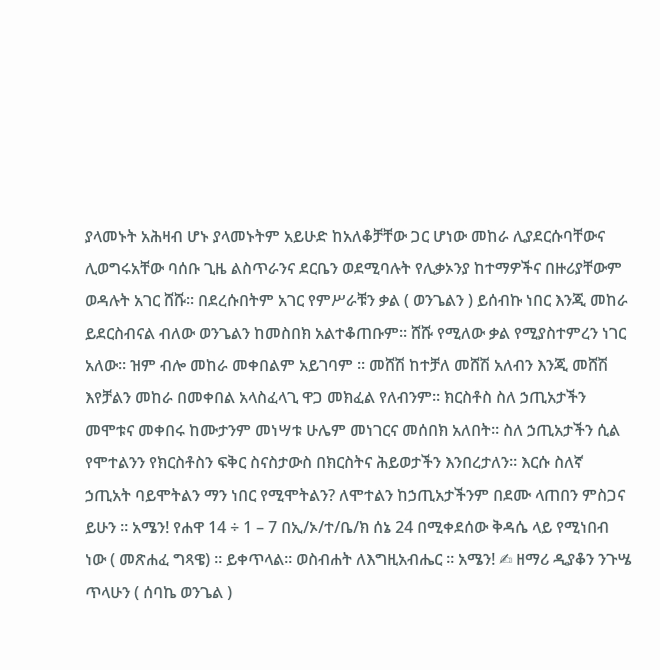ያላመኑት አሕዛብ ሆኑ ያላመኑትም አይሁድ ከአለቆቻቸው ጋር ሆነው መከራ ሊያደርሱባቸውና ሊወግሩአቸው ባሰቡ ጊዜ ልስጥራንና ደርቤን ወደሚባሉት የሊቃኦንያ ከተማዎችና በዙሪያቸውም ወዳሉት አገር ሸሹ፡፡ በደረሱበትም አገር የምሥራቹን ቃል ( ወንጌልን ) ይሰብኩ ነበር እንጂ መከራ ይደርስብናል ብለው ወንጌልን ከመስበክ አልተቆጠቡም፡፡ ሸሹ የሚለው ቃል የሚያስተምረን ነገር አለው፡፡ ዝም ብሎ መከራ መቀበልም አይገባም ፡፡ መሸሽ ከተቻለ መሸሽ አለብን እንጂ መሸሽ እየቻልን መከራ በመቀበል አላስፈላጊ ዋጋ መክፈል የለብንም፡፡ ክርስቶስ ስለ ኃጢአታችን መሞቱና መቀበሩ ከሙታንም መነሣቱ ሁሌም መነገርና መሰበክ አለበት፡፡ ስለ ኃጢአታችን ሲል የሞተልንን የክርስቶስን ፍቅር ስናስታውስ በክርስትና ሕይወታችን እንበረታለን፡፡ እርሱ ስለኛ ኃጢአት ባይሞትልን ማን ነበር የሚሞትልን? ለሞተልን ከኃጢአታችንም በደሙ ላጠበን ምስጋና ይሁን ፡፡ አሜን! የሐዋ 14 ÷ 1 – 7 በኢ/ኦ/ተ/ቤ/ክ ሰኔ 24 በሚቀደሰው ቅዳሴ ላይ የሚነበብ ነው ( መጽሐፈ ግጻዌ) ፡፡ ይቀጥላል፡፡ ወስብሐት ለእግዚአብሔር ፡፡ አሜን! ✍ ዘማሪ ዲያቆን ንጉሤ ጥላሁን ( ሰባኬ ወንጌል )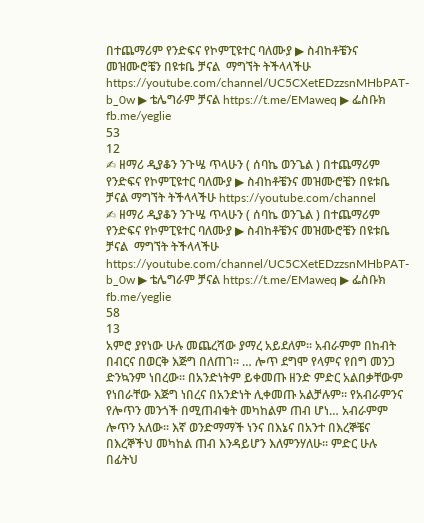በተጨማሪም የንድፍና የኮምፒዩተር ባለሙያ ▶ ስብከቶቼንና መዝሙሮቼን በዩቱቤ ቻናል  ማግኘት ትችላላችሁ https://youtube.com/channel/UC5CXetEDzzsnMHbPAT-b_0w ▶ ቴሌግራም ቻናል https://t.me/EMaweq ▶ ፌስቡክ fb.me/yeglie
53
12
✍ ዘማሪ ዲያቆን ንጉሤ ጥላሁን ( ሰባኬ ወንጌል ) በተጨማሪም የንድፍና የኮምፒዩተር ባለሙያ ▶ ስብከቶቼንና መዝሙሮቼን በዩቱቤ ቻናል ማግኘት ትችላላችሁ https://youtube.com/channel
✍ ዘማሪ ዲያቆን ንጉሤ ጥላሁን ( ሰባኬ ወንጌል ) በተጨማሪም የንድፍና የኮምፒዩተር ባለሙያ ▶ ስብከቶቼንና መዝሙሮቼን በዩቱቤ ቻናል  ማግኘት ትችላላችሁ https://youtube.com/channel/UC5CXetEDzzsnMHbPAT-b_0w ▶ ቴሌግራም ቻናል https://t.me/EMaweq ▶ ፌስቡክ fb.me/yeglie
58
13
አምሮ ያየነው ሁሉ መጨረሻው ያማረ አይደለም፡፡ አብራምም በከብት በብርና በወርቅ እጅግ በለጠገ። … ሎጥ ደግሞ የላምና የበግ መንጋ ድንኳንም ነበረው። በአንድነትም ይቀመጡ ዘንድ ምድር አልበቃቸውም  የነበራቸው እጅግ ነበረና በአንድነት ሊቀመጡ አልቻሉም። የአብራምንና የሎጥን መንጎች በሚጠብቁት መካከልም ጠብ ሆነ… አብራምም ሎጥን አለው። እኛ ወንድማማች ነንና በእኔና በአንተ በእረኞቼና በእረኞችህ መካከል ጠብ እንዳይሆን እለምንሃለሁ። ምድር ሁሉ በፊትህ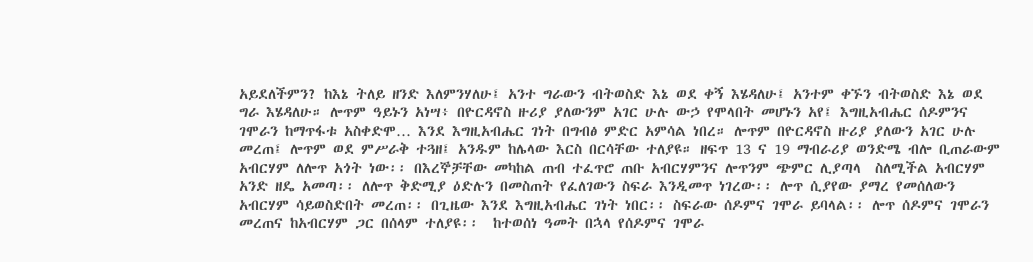አይደለችምን? ከእኔ ትለይ ዘንድ እለምንሃለሁ፤ አንተ ግራውን ብትወስድ እኔ ወደ ቀኝ እሄዳለሁ፤ አንተም ቀኙን ብትወስድ እኔ ወደ ግራ እሄዳለሁ። ሎጥም ዓይኑን አነሣ፥ በዮርዳኖስ ዙሪያ ያለውንም አገር ሁሉ ውኃ የሞላበት መሆኑን አየ፤ እግዚአብሔር ሰዶምንና   ገሞራን ከማጥፋቱ አስቀድሞ… እንደ እግዚአብሔር ገነት በግብፅ ምድር አምሳል ነበረ። ሎጥም በዮርዳኖስ ዙሪያ ያለውን አገር ሁሉ መረጠ፤ ሎጥም ወደ ምሥራቅ ተጓዘ፤ አንዱም ከሌላው እርስ በርሳቸው ተለያዩ። ዘፍጥ 13 ና 19 ማብራሪያ ወንድሜ ብሎ ቢጠራውም  አብርሃም ለሎጥ አጎት ነው፡፡ በእረኞቻቸው መካከል ጠብ ተፈጥሮ ጠቡ አብርሃምንና ሎጥንም ጭምር ሊያጣላ  ስለሚችል አብርሃም አንድ ዘዴ አመጣ፡፡ ለሎጥ ቅድሚያ ዕድሉን በመስጠት የፈለገውን ስፍራ እንዲመጥ ነገረው፡፡ ሎጥ ሲያየው ያማረ የመሰለውን አብርሃም ሳይወስድበት መረጠ፡፡ በጊዜው እንደ እግዚአብሔር ገነት ነበር፡፡ ስፍራው ሰዶምና ገሞራ ይባላል፡፡ ሎጥ ሰዶምና ገሞራን መረጠና ከአብርሃም ጋር በሰላም ተለያዩ፡፡  ከተወሰነ ዓመት በኋላ የሰዶምና ገሞራ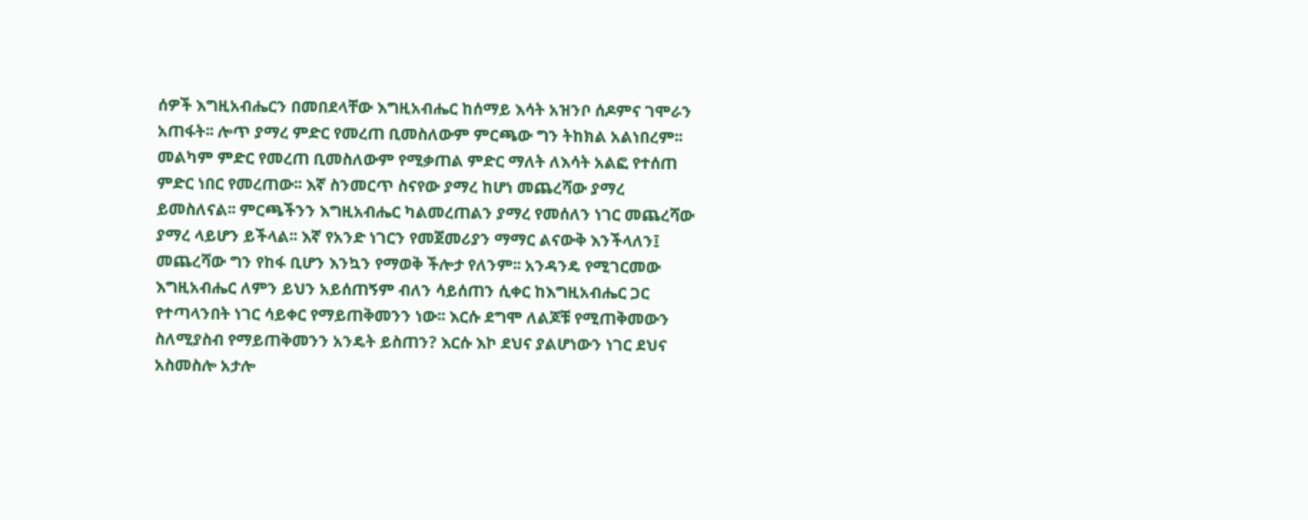ሰዎች እግዚአብሔርን በመበደላቸው እግዚአብሔር ከሰማይ እሳት አዝንቦ ሰዶምና ገሞራን አጠፋት፡፡ ሎጥ ያማረ ምድር የመረጠ ቢመስለውም ምርጫው ግን ትከክል አልነበረም፡፡ መልካም ምድር የመረጠ ቢመስለውም የሚቃጠል ምድር ማለት ለእሳት አልፎ የተሰጠ ምድር ነበር የመረጠው፡፡ እኛ ስንመርጥ ስናየው ያማረ ከሆነ መጨረሻው ያማረ ይመስለናል፡፡ ምርጫችንን እግዚአብሔር ካልመረጠልን ያማረ የመሰለን ነገር መጨረሻው ያማረ ላይሆን ይችላል፡፡ እኛ የአንድ ነገርን የመጀመሪያን ማማር ልናውቅ እንችላለን፤ መጨረሻው ግን የከፋ ቢሆን እንኳን የማወቅ ችሎታ የለንም፡፡ አንዳንዴ የሚገርመው እግዚአብሔር ለምን ይህን አይሰጠኝም ብለን ሳይሰጠን ሲቀር ከእግዚአብሔር ጋር የተጣላንበት ነገር ሳይቀር የማይጠቅመንን ነው፡፡ እርሱ ደግሞ ለልጆቹ የሚጠቅመውን ስለሚያስብ የማይጠቅመንን አንዴት ይስጠን? እርሱ እኮ ደህና ያልሆነውን ነገር ደህና አስመስሎ አታሎ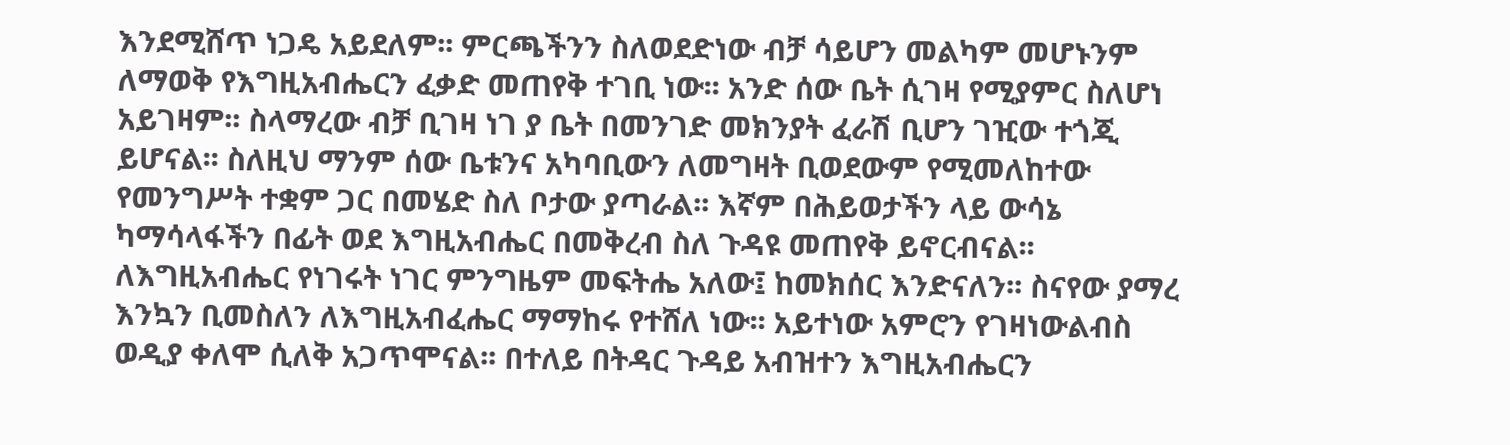እንደሚሸጥ ነጋዴ አይደለም፡፡ ምርጫችንን ስለወደድነው ብቻ ሳይሆን መልካም መሆኑንም ለማወቅ የእግዚአብሔርን ፈቃድ መጠየቅ ተገቢ ነው፡፡ አንድ ሰው ቤት ሲገዛ የሚያምር ስለሆነ አይገዛም፡፡ ስላማረው ብቻ ቢገዛ ነገ ያ ቤት በመንገድ መክንያት ፈራሽ ቢሆን ገዢው ተጎጂ  ይሆናል፡፡ ስለዚህ ማንም ሰው ቤቱንና አካባቢውን ለመግዛት ቢወደውም የሚመለከተው የመንግሥት ተቋም ጋር በመሄድ ስለ ቦታው ያጣራል፡፡ እኛም በሕይወታችን ላይ ውሳኔ ካማሳላፋችን በፊት ወደ እግዚአብሔር በመቅረብ ስለ ጉዳዩ መጠየቅ ይኖርብናል፡፡ ለእግዚአብሔር የነገሩት ነገር ምንግዜም መፍትሔ አለው፤ ከመክሰር እንድናለን፡፡ ስናየው ያማረ እንኳን ቢመስለን ለእግዚአብፈሔር ማማከሩ የተሸለ ነው፡፡ አይተነው አምሮን የገዛነውልብስ ወዲያ ቀለሞ ሲለቅ አጋጥሞናል፡፡ በተለይ በትዳር ጉዳይ አብዝተን እግዚአብሔርን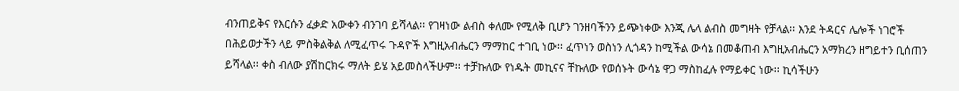ብንጠይቅና የእርሱን ፈቃድ አውቀን ብንገባ ይሻላል፡፡ የገዛነው ልብስ ቀለሙ የሚለቅ ቢሆን ገንዘባችንን ይጭነቀው እንጂ ሌላ ልብስ መግዛት የቻላል፡፡ እንደ ትዳርና ሌሎች ነገሮች በሕይወታችን ላይ ምስቅልቅል ለሚፈጥሩ ጉዳዮች እግዚአብሔርን ማማከር ተገቢ ነው፡፡ ፈጥነን ወስነን ሊጎዳን ከሚችል ውሳኔ በመቆጠብ እግዚአብሔርን አማክረን ዘግይተን ቢሰጠን ይሻላል፡፡ ቀስ ብለው ያሽከርክሩ ማለት ይሄ አይመስላችሁም፡፡ ተቻኩለው የነዱት መኪናና ቸኩለው የወሰኑት ውሳኔ ዋጋ ማስከፈሉ የማይቀር ነው፡፡ ኪሳችሁን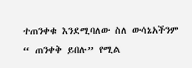ተጠንቀቁ እንደሚባለው ስለ ውሳኔአችንም  “ ጠንቀቅ ይበሉ” የሚል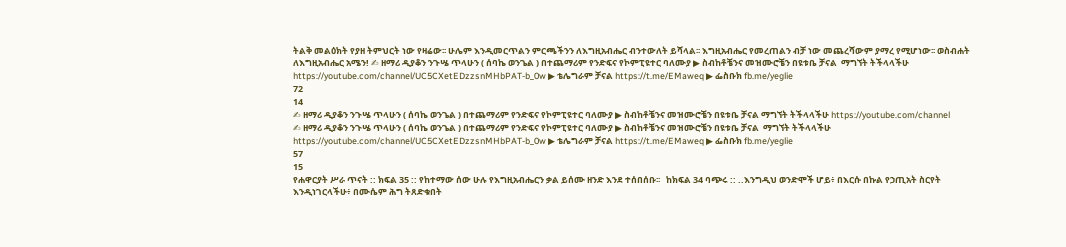ትልቅ መልዕክት የያዘ ትምህርት ነው የዛሬው፡፡ ሁሌም እንዲመርጥልን ምርጫችንን ለእግዚአብሔር ብንተውለት ይሻላል፡፡ እግዚአብሔር የመረጠልን ብቻ ነው መጨረሻውም ያማረ የሚሆነው፡፡ ወስብሐት ለእግዚአብሔር አሜን! ✍ ዘማሪ ዲያቆን ንጉሤ ጥላሁን ( ሰባኬ ወንጌል ) በተጨማሪም የንድፍና የኮምፒዩተር ባለሙያ ▶ ስብከቶቼንና መዝሙሮቼን በዩቱቤ ቻናል  ማግኘት ትችላላችሁ https://youtube.com/channel/UC5CXetEDzzsnMHbPAT-b_0w ▶ ቴሌግራም ቻናል https://t.me/EMaweq ▶ ፌስቡክ fb.me/yeglie
72
14
✍ ዘማሪ ዲያቆን ንጉሤ ጥላሁን ( ሰባኬ ወንጌል ) በተጨማሪም የንድፍና የኮምፒዩተር ባለሙያ ▶ ስብከቶቼንና መዝሙሮቼን በዩቱቤ ቻናል ማግኘት ትችላላችሁ https://youtube.com/channel
✍ ዘማሪ ዲያቆን ንጉሤ ጥላሁን ( ሰባኬ ወንጌል ) በተጨማሪም የንድፍና የኮምፒዩተር ባለሙያ ▶ ስብከቶቼንና መዝሙሮቼን በዩቱቤ ቻናል  ማግኘት ትችላላችሁ https://youtube.com/channel/UC5CXetEDzzsnMHbPAT-b_0w ▶ ቴሌግራም ቻናል https://t.me/EMaweq ▶ ፌስቡክ fb.me/yeglie
57
15
የሐዋርያት ሥራ ጥናት :: ክፍል 35 :: የከተማው ሰው ሁሉ የእግዚአብሔርን ቃል ይሰሙ ዘንድ እንደ ተሰበሰቡ፡፡   ከክፍል 34 ባጭሩ :: ..እንግዲህ ወንድሞች ሆይ፥ በእርሱ በኩል የኃጢአት ስርየት እንዲነገርላችሁ፥ በሙሴም ሕግ ትጸድቁበት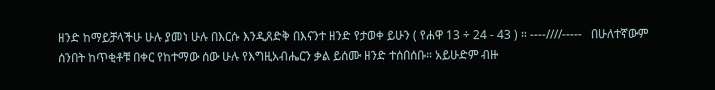ዘንድ ከማይቻላችሁ ሁሉ ያመነ ሁሉ በእርሱ እንዲጸድቅ በእናንተ ዘንድ የታወቀ ይሁን ( የሐዋ 13 ÷ 24 - 43 ) ። ----////-----   በሁለተኛውም ሰንበት ከጥቂቶቹ በቀር የከተማው ሰው ሁሉ የእግዚአብሔርን ቃል ይሰሙ ዘንድ ተሰበሰቡ። አይሁድም ብዙ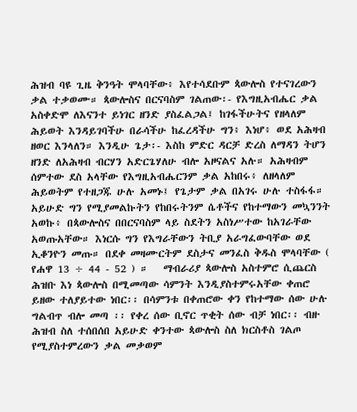ሕዝብ ባዩ ጊዜ ቅንዓት ሞላባቸው፥ እየተሳደቡም ጳውሎስ የተናገረውን ቃል ተቃወሙ። ጳውሎስና በርናባስም ገልጠው፡- የእግዚአብሔር ቃል አስቀድሞ ለእናንተ ይነገር ዘንድ ያስፈልጋል፤ ከገፋችሁትና የዘላለም ሕይወት እንዳይገባችሁ በራሳችሁ ከፈረዳችሁ ግን፥ እነሆ፥ ወደ አሕዛብ ዘወር እንላለን። እንዲሁ ጌታ፡- እስከ ምድር ዳርቻ ድረስ ለማዳን ትሆን ዘንድ ለአሕዛብ ብርሃን አድርጌሃለሁ ብሎ አዞናልና አሉ። አሕዛብም ሰምተው ደስ አላቸው የእግዚአብሔርንም ቃል አከበሩ፥ ለዘላለም ሕይወትም የተዘጋጁ ሁሉ አመኑ፤ የጌታም ቃል በአገሩ ሁሉ ተስፋፋ። አይሁድ ግን የሚያመልኩትን የከበሩትንም ሴቶችና የከተማውን መኳንንት አወኩ፥ በጳውሎስና በበርናባስም ላይ ስደትን አስነሥተው ከአገራቸው አወጡአቸው። እነርሱ ግን የእግራቸውን ትቢያ አራግፈውባቸው ወደ ኢቆንዮን መጡ። በደቀ መዛሙርትም ደስታና መንፈስ ቅዱስ ሞላባቸው ( የሐዋ 13 ÷ 44 - 52 ) ።   ማብራሪያ ጳውሎስ አስተምሮ ሲጨርስ ሕዝቡ እነ ጳውሎስ በሚመጣው ሳምንት እንዲያስተምሩአቸው ቀጠሮ ይዘው ተለያይተው ነበር፡፡ በሳምንቱ በቀጠሮው ቀን የከተማው ሰው ሁሉ ግልብጥ ብሎ መጣ ፡፡ የቀረ ሰው ቢኖር ጥቂት ሰው ብቻ ነበር፡፡ ብዙ ሕዝብ ስለ ተሰበሰበ አይሁድ ቀንተው ጳውሎስ ስለ ክርስቶስ ገልጦ የሚያስተምረውን ቃል መቃወም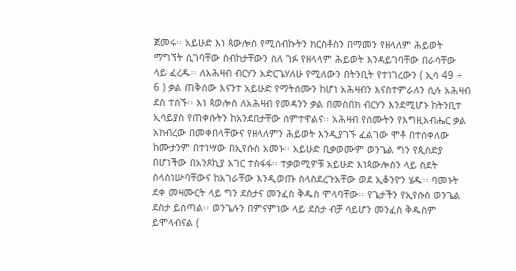ጀመሩ፡፡ አይሁድ እነ ጳውሎስ የሚሰብኩትን ክርስቶስን በማመን የዘላለም ሕይወት ማግኘት ሲገባቸው ስብከታቸውን ስለ ገፉ የዘላላም ሕይወት እንዳይገባቸው በራሳቸው ላይ ፈረዱ፡፡ ለአሕዛብ ብርሃን አድርጌሃለሁ የሚለውን በትንቢት የተነገረውን ( ኢሳ 49 ÷ 6 ) ቃል ጠቅሰው እናንተ አይሁድ የማትሰሙን ከሆነ አሕዛብን እናስተምራለን ሲሉ አሕዛብ ደስ ተሰኙ፡፡ እነ ጳወሎስ ለአሕዛብ የመዳንን ቃል በመስበክ ብርሃን እንደሚሆኑ ከትንቢተ ኢሳይያስ የጠቀሱትን ከአንደበታቸው ሰምተዋልና፡፡ አሕዛብ የሰሙትን የእግዚአብሔር ቃል አክብረው በመቀበላቸውና የዘላለምን ሕይወት እንዲያገኙ ፈልገው ሞቶ በተሰቀለው ከሙታንም በተነሣው በኢየሱስ አመኑ፡፡ አይሁድ ቢቃወሙም ወንጌል ግን የጲስድያ በሆነችው በአንጾኪያ አገር ተስፋፋ፡፡ ተቃወሚዎቹ አይሁድ እነጳውሎስን ላይ ስደት ስላስነሡባቸውና ከአገራቸው እንዲወጡ ስላስደረጉአቸው ወደ ኢቆንዮን ሄዱ፡፡ ባመኑት ደቀ መዛሙርት ላይ ግን ደስታና መንፈስ ቅዱስ ሞላባቸው፡፡ የጌታችን የኢየሱስ ወንጌል ደስታ ይሰጣል፡፡ ወንጌሉን በምናምነው ላይ ደስታ ብቻ ሳይሆን መንፈስ ቅዱስም ይሞላብናል (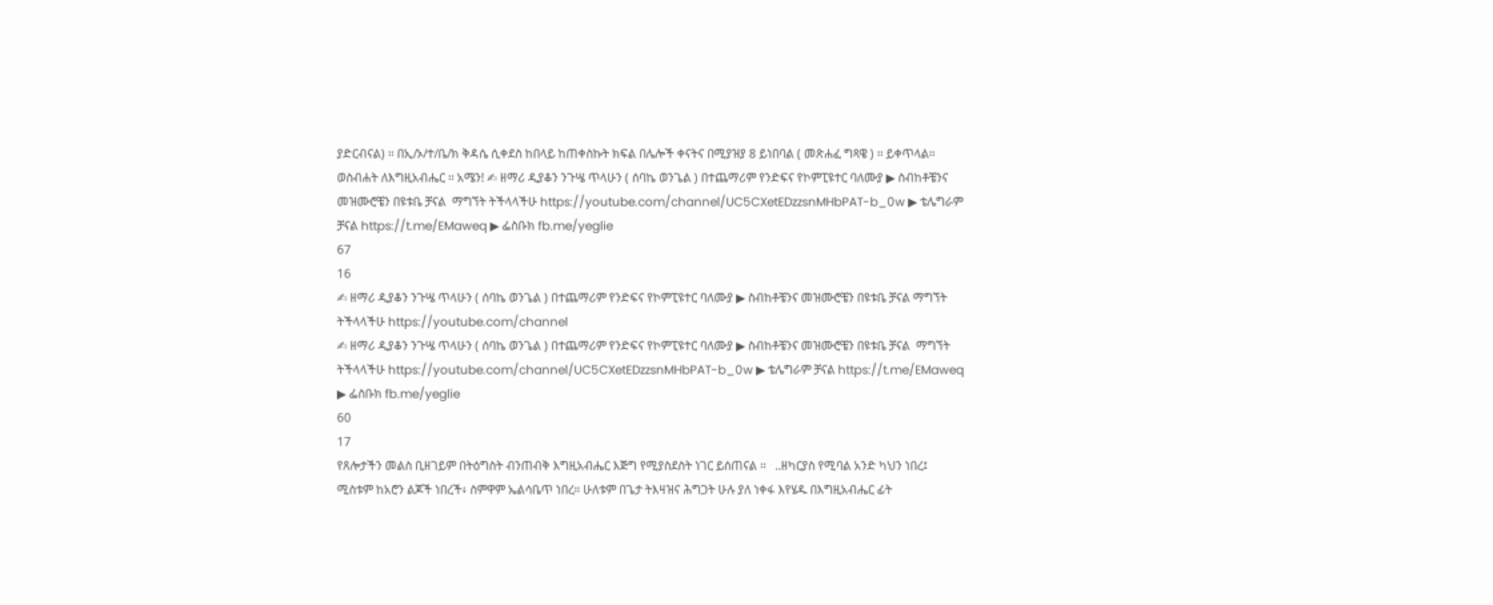ያድርብናል) ፡፡ በኢ/ኦ/ተ/ቤ/ክ ቅዳሴ ሲቀደስ ከበላይ ከጠቀስኩት ክፍል በሌሎች ቀናትና በሚያዝያ 8 ይነበባል ( መጽሐፈ ግጻዌ ) ፡፡ ይቀጥላል፡፡ ወስብሐት ለእግዚአብሔር ፡፡ አሜን! ✍ ዘማሪ ዲያቆን ንጉሤ ጥላሁን ( ሰባኬ ወንጌል ) በተጨማሪም የንድፍና የኮምፒዩተር ባለሙያ ▶ ስብከቶቼንና መዝሙሮቼን በዩቱቤ ቻናል  ማግኘት ትችላላችሁ https://youtube.com/channel/UC5CXetEDzzsnMHbPAT-b_0w ▶ ቴሌግራም ቻናል https://t.me/EMaweq ▶ ፌስቡክ fb.me/yeglie
67
16
✍ ዘማሪ ዲያቆን ንጉሤ ጥላሁን ( ሰባኬ ወንጌል ) በተጨማሪም የንድፍና የኮምፒዩተር ባለሙያ ▶ ስብከቶቼንና መዝሙሮቼን በዩቱቤ ቻናል ማግኘት ትችላላችሁ https://youtube.com/channel
✍ ዘማሪ ዲያቆን ንጉሤ ጥላሁን ( ሰባኬ ወንጌል ) በተጨማሪም የንድፍና የኮምፒዩተር ባለሙያ ▶ ስብከቶቼንና መዝሙሮቼን በዩቱቤ ቻናል  ማግኘት ትችላላችሁ https://youtube.com/channel/UC5CXetEDzzsnMHbPAT-b_0w ▶ ቴሌግራም ቻናል https://t.me/EMaweq ▶ ፌስቡክ fb.me/yeglie
60
17
የጸሎታችን መልስ ቢዘገይም በትዕግስት ብንጠብቅ እግዚአብሔር እጅግ የሚያስደስት ነገር ይሰጠናል ፡፡   ..ዘካርያስ የሚባል አንድ ካህን ነበረ፤ ሚስቱም ከአሮን ልጆች ነበረች፥ ስምዋም ኤልሳቤጥ ነበረ። ሁለቱም በጌታ ትእዛዝና ሕግጋት ሁሉ ያለ ነቀፋ እየሄዱ በእግዚአብሔር ፊት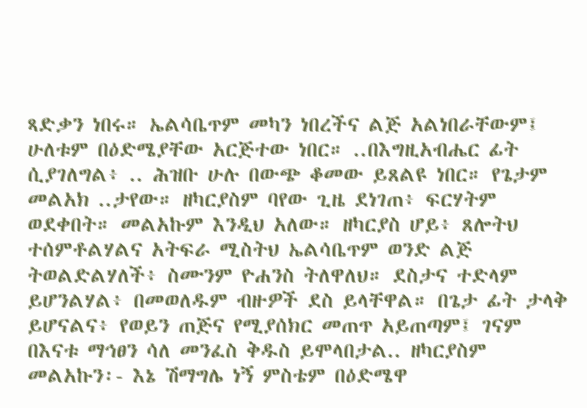ጻድቃን ነበሩ። ኤልሳቤጥም መካን ነበረችና ልጅ አልነበራቸውም፤ ሁለቱም በዕድሜያቸው አርጅተው ነበር። ..በእግዚአብሔር ፊት ሲያገለግል፥ .. ሕዝቡ ሁሉ በውጭ ቆመው ይጸልዩ ነበር። የጌታም መልአክ ..ታየው። ዘካርያስም ባየው ጊዜ ደነገጠ፥ ፍርሃትም ወደቀበት። መልአኩም እንዲህ አለው። ዘካርያስ ሆይ፥ ጸሎትህ ተሰምቶልሃልና አትፍራ ሚስትህ ኤልሳቤጥም ወንድ ልጅ ትወልድልሃለች፥ ስሙንም ዮሐንስ ትለዋለህ። ደስታና ተድላም ይሆንልሃል፥ በመወለዱም ብዙዎች ደስ ይላቸዋል። በጌታ ፊት ታላቅ ይሆናልና፥ የወይን ጠጅና የሚያሰክር መጠጥ አይጠጣም፤ ገናም በእናቱ ማኅፀን ሳለ መንፈስ ቅዱስ ይሞላበታል.. ዘካርያስም መልአኩን፡- እኔ ሽማግሌ ነኝ ምስቴም በዕድሜዋ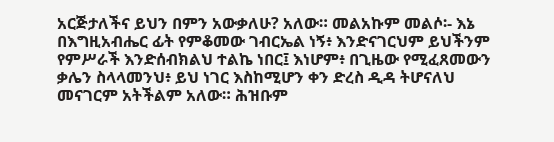አርጅታለችና ይህን በምን አውቃለሁ? አለው። መልአኩም መልሶ፡- እኔ በእግዚአብሔር ፊት የምቆመው ገብርኤል ነኝ፥ እንድናገርህም ይህችንም የምሥራች እንድሰብክልህ ተልኬ ነበር፤ እነሆም፥ በጊዜው የሚፈጸመውን ቃሌን ስላላመንህ፥ ይህ ነገር እስከሚሆን ቀን ድረስ ዲዳ ትሆናለህ መናገርም አትችልም አለው። ሕዝቡም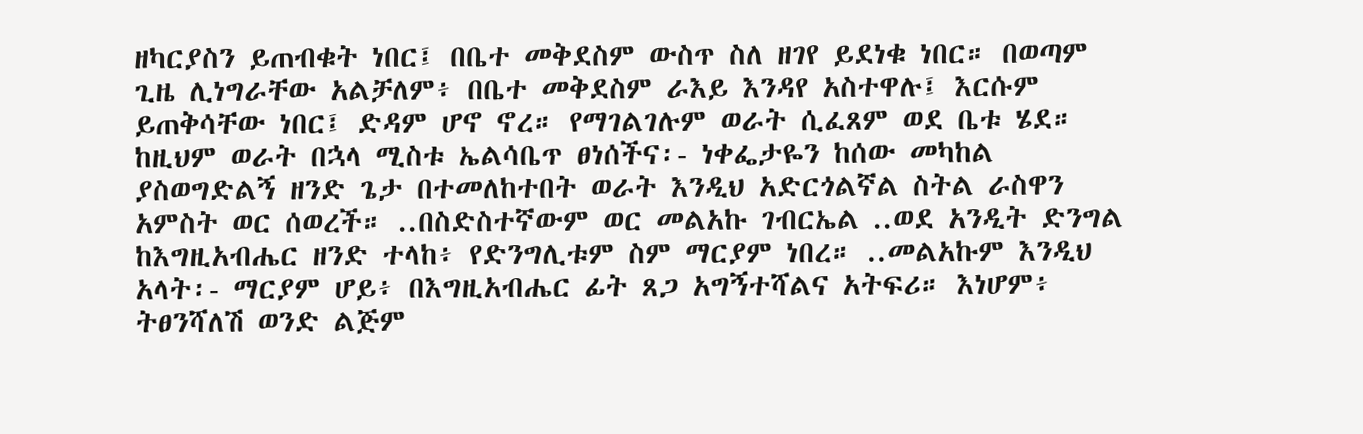ዘካርያስን ይጠብቁት ነበር፤ በቤተ መቅደስም ውስጥ ስለ ዘገየ ይደነቁ ነበር። በወጣም ጊዜ ሊነግራቸው አልቻለም፥ በቤተ መቅደስም ራእይ እንዳየ አስተዋሉ፤ እርሱም ይጠቅሳቸው ነበር፤ ድዳም ሆኖ ኖረ። የማገልገሉም ወራት ሲፈጸም ወደ ቤቱ ሄደ። ከዚህም ወራት በኋላ ሚስቱ ኤልሳቤጥ ፀነሰችና፡- ነቀፌታዬን ከሰው መካከል ያስወግድልኝ ዘንድ ጌታ በተመለከተበት ወራት እንዲህ አድርጎልኛል ስትል ራስዋን አምስት ወር ሰወረች። ..በስድስተኛውም ወር መልአኩ ገብርኤል ..ወደ አንዲት ድንግል ከእግዚአብሔር ዘንድ ተላከ፥ የድንግሊቱም ስም ማርያም ነበረ። ..መልአኩም እንዲህ አላት፡- ማርያም ሆይ፥ በእግዚአብሔር ፊት ጸጋ አግኝተሻልና አትፍሪ። እነሆም፥ ትፀንሻለሽ ወንድ ልጅም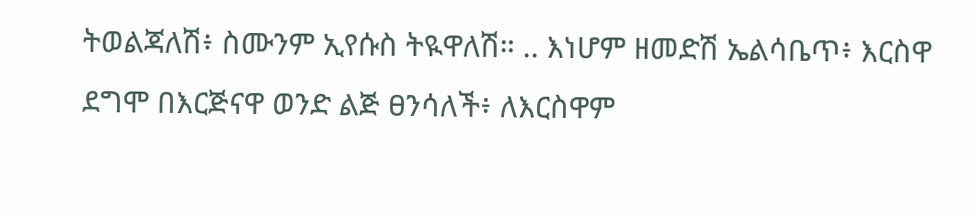ትወልጃለሽ፥ ስሙንም ኢየሱስ ትዪዋለሽ። .. እነሆም ዘመድሽ ኤልሳቤጥ፥ እርስዋ ደግሞ በእርጅናዋ ወንድ ልጅ ፀንሳለች፥ ለእርስዋም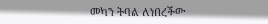መካን ትባል ለነበረችው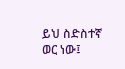ይህ ስድስተኛ ወር ነው፤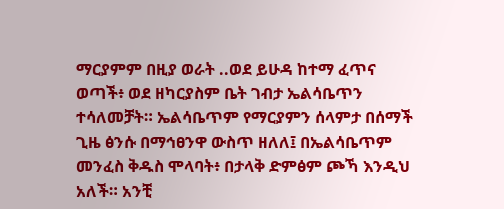ማርያምም በዚያ ወራት ..ወደ ይሁዳ ከተማ ፈጥና ወጣች፥ ወደ ዘካርያስም ቤት ገብታ ኤልሳቤጥን ተሳለመቻት። ኤልሳቤጥም የማርያምን ሰላምታ በሰማች ጊዜ ፅንሱ በማኅፀንዋ ውስጥ ዘለለ፤ በኤልሳቤጥም መንፈስ ቅዱስ ሞላባት፥ በታላቅ ድምፅም ጮኻ እንዲህ አለች። አንቺ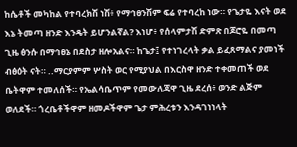ከሴቶች መካከል የተባረክሽ ነሽ፥ የማኅፀንሽም ፍሬ የተባረከ ነው። የጌታዬ እናት ወደ እኔ ትመጣ ዘንድ እንዴት ይሆንልኛል? እነሆ፥ የሰላምታሽ ድምጽ በጆሮዬ በመጣ ጊዜ ፅንሱ በማኅፀኔ በደስታ ዘሎአልና። ከጌታ፤ የተነገረላት ቃል ይፈጸማልና ያመነች ብፅዕት ናት። ..ማርያምም ሦስት ወር የሚያህል በእርስዋ ዘንድ ተቀመጠች ወደ ቤትዋም ተመለሰች። የኤልሳቤጥም የመውለጃዋ ጊዜ ደረሰ፥ ወንድ ልጅም ወለደች። ጎረቤቶችዋም ዘመዶችዋም ጌታ ምሕረቱን እንዳገነነላት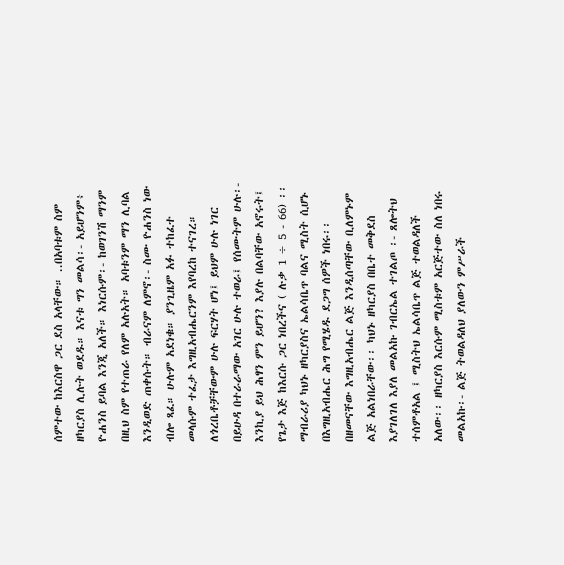ሰምተው ከእርስዋ ጋር ደስ አላቸው። ..በአባቱም ስም ዘካርያስ ሊሉት ወደዱ። እናቱ ግን መልሳ፡- አይሆንም፥ ዮሐንስ ይባል እንጂ አለች። እነርሱም፡- ከወገንሽ ማንም በዚህ ስም የተጠራ የለም አሉአት። አባቱንም ማን ሊባል እንዲወድ ጠቀሱት። ብራናም ለምኖ፡- ስሙ ዮሐንስ ነው ብሎ ጻፈ። ሁሉም አደነቁ። ያንጊዜም አፉ ተከፈተ መላሱም ተፈታ እግዚአብሔርንም እየባረከ ተናገረ። ለጎረቤቶቻቸውም ሁሉ ፍርሃት ሆነ፤ ይህም ሁሉ ነገር በይሁዳ በተራራማው አገር ሁሉ ተወራ፤ የሰሙትም ሁሉ፡- እንኪያ ይህ ሕፃን ምን ይሆን? እያሉ በልባቸው አኖሩት፤ የጌታ እጅ ከእርሱ ጋር ነበረችና ( ሉቃ 1 ÷ 5 - 66) ፡፡   ማብራሪያ ካህኑ ዘካርያስና ኤልሳቤጥ ባልና ሚስት ሲሆኑ በእግዚአብሔር ሕግ የሚሄዱ ደጋግ ሰዎች ነበሩ፡፡ በዘመናቸው እግዚአብሔር ልጅ እንዲሰጣቸው ቢለምኑም ልጅ አልነበራቸው፡፡ ካህኑ ዘካርያስ በቤተ መቅደስ እያገለገለ እያለ መልአኩ ገብርኤል ተገልጦ ፡- ጸሎትህ ተሰምቶአል ፤ ሚስትህ ኤልሳቤጥ ልጅ ተወልዳለች አለው፡፡ ዘካርያስ እርሱም ሚስቱም አርጅተው ስለ ነበሩ መልአኩ፡- ልጅ ትወልዳለህ ያለውን ምሥራች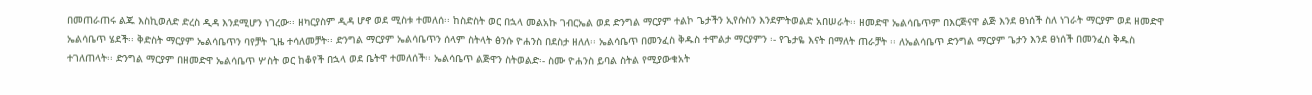በመጠራጠሩ ልጁ እስኪወለድ ድረስ ዲዳ እንደሚሆን ነገረው፡፡ ዘካርያስም ዲዳ ሆኖ ወደ ሚስቱ ተመለሰ፡፡ ከስድስት ወር በኋላ መልአኩ ገብርኤል ወደ ድንግል ማርያም ተልኮ ጌታችን ኢየሱስን እንደምትወልድ አበሠራት፡፡ ዘመድዋ ኤልሳቤጥም በእርጅናዋ ልጅ እንደ ፀነሰች ስለ ነገራት ማርያም ወደ ዘመድዋ ኤልሳቤጥ ሄደች፡፡ ቅድስት ማርያም ኤልሳቤጥን ባየቻት ጊዜ ተሳለመቻት፡፡ ድንግል ማርያም ኤልሳቤጥን ሰላም ስትላት ፅንሱ ዮሐንስ በደስታ ዘለለ፡፡ ኤልሳቤጥ በመንፈስ ቅዱስ ተሞልታ ማርያምን ፡- የጌታዬ እናት በማለት ጠራቻት ፡፡ ለኤልሳቤጥ ድንግል ማርያም ጌታን እንደ ፀነሰች በመንፈስ ቅዱስ ተገለጠላት፡፡ ድንግል ማርያም በዘመድዋ ኤልሳቤጥ ሦስት ወር ከቆየች በኋላ ወደ ቤትዋ ተመለሰች፡፡ ኤልሳቤጥ ልጅዋን ስትወልድ፡- ስሙ ዮሐንስ ይባል ስትል የሚያውቁአት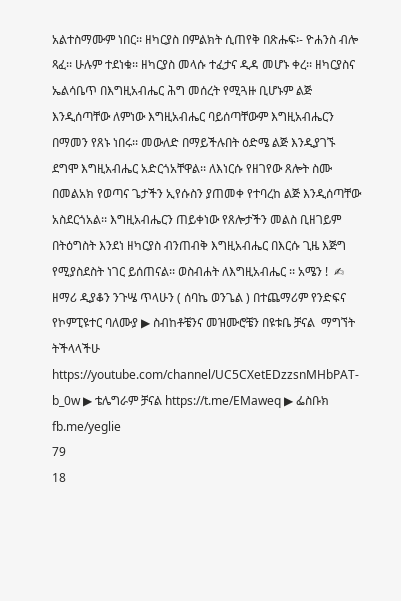አልተስማሙም ነበር፡፡ ዘካርያስ በምልክት ሲጠየቅ በጽሑፍ፡- ዮሐንስ ብሎ ጻፈ፡፡ ሁሉም ተደነቁ፡፡ ዘካርያስ መላሱ ተፈታና ዲዳ መሆኑ ቀረ፡፡ ዘካርያስና ኤልሳቤጥ በእግዚአብሔር ሕግ መሰረት የሚጓዙ ቢሆኑም ልጅ እንዲሰጣቸው ለምነው እግዚአብሔር ባይሰጣቸውም እግዚአብሔርን በማመን የጸኑ ነበሩ፡፡ መውለድ በማይችሉበት ዕድሜ ልጅ እንዲያገኙ ደግሞ እግዚአብሔር አድርጎአቸዋል፡፡ ለእነርሱ የዘገየው ጸሎት ስሙ በመልአክ የወጣና ጌታችን ኢየሱስን ያጠመቀ የተባረከ ልጅ እንዲሰጣቸው አስደርጎአል፡፡ እግዚአብሔርን ጠይቀነው የጸሎታችን መልስ ቢዘገይም በትዕግስት እንደነ ዘካርያስ ብንጠብቅ እግዚአብሔር በእርሱ ጊዜ እጅግ የሚያስደስት ነገር ይሰጠናል፡፡ ወስብሐት ለእግዚአብሔር ፡፡ አሜን !  ✍ ዘማሪ ዲያቆን ንጉሤ ጥላሁን ( ሰባኬ ወንጌል ) በተጨማሪም የንድፍና የኮምፒዩተር ባለሙያ ▶ ስብከቶቼንና መዝሙሮቼን በዩቱቤ ቻናል  ማግኘት ትችላላችሁ https://youtube.com/channel/UC5CXetEDzzsnMHbPAT-b_0w ▶ ቴሌግራም ቻናል https://t.me/EMaweq ▶ ፌስቡክ fb.me/yeglie
79
18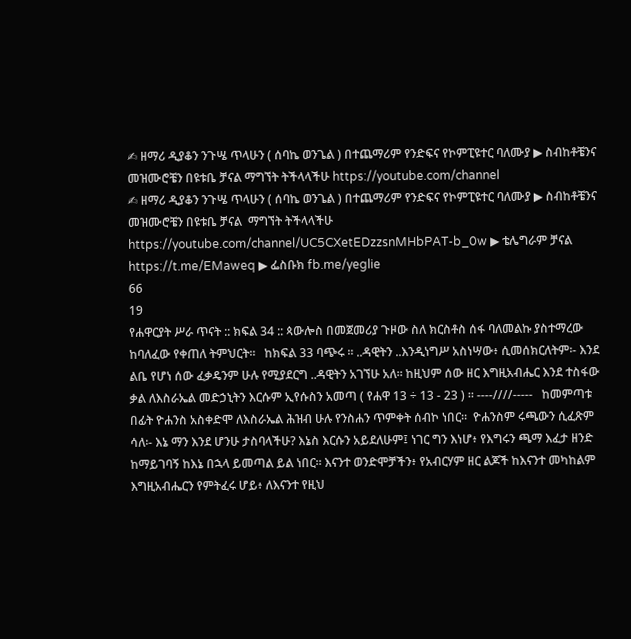✍ ዘማሪ ዲያቆን ንጉሤ ጥላሁን ( ሰባኬ ወንጌል ) በተጨማሪም የንድፍና የኮምፒዩተር ባለሙያ ▶ ስብከቶቼንና መዝሙሮቼን በዩቱቤ ቻናል ማግኘት ትችላላችሁ https://youtube.com/channel
✍ ዘማሪ ዲያቆን ንጉሤ ጥላሁን ( ሰባኬ ወንጌል ) በተጨማሪም የንድፍና የኮምፒዩተር ባለሙያ ▶ ስብከቶቼንና መዝሙሮቼን በዩቱቤ ቻናል  ማግኘት ትችላላችሁ https://youtube.com/channel/UC5CXetEDzzsnMHbPAT-b_0w ▶ ቴሌግራም ቻናል https://t.me/EMaweq ▶ ፌስቡክ fb.me/yeglie
66
19
የሐዋርያት ሥራ ጥናት :: ክፍል 34 :: ጳውሎስ በመጀመሪያ ጉዞው ስለ ክርስቶስ ሰፋ ባለመልኩ ያስተማረው ከባለፈው የቀጠለ ትምህርት፡፡   ከክፍል 33 ባጭሩ ፡፡ ..ዳዊትን ..እንዲነግሥ አስነሣው፥ ሲመሰክርለትም፡- እንደ ልቤ የሆነ ሰው ፈቃዴንም ሁሉ የሚያደርግ ..ዳዊትን አገኘሁ አለ። ከዚህም ሰው ዘር እግዚአብሔር እንደ ተስፋው ቃል ለእስራኤል መድኃኒትን እርሱም ኢየሱስን አመጣ ( የሐዋ 13 ÷ 13 - 23 ) ። ----////-----   ከመምጣቱ በፊት ዮሐንስ አስቀድሞ ለእስራኤል ሕዝብ ሁሉ የንስሐን ጥምቀት ሰብኮ ነበር።  ዮሐንስም ሩጫውን ሲፈጽም ሳለ፡- እኔ ማን እንደ ሆንሁ ታስባላችሁ? እኔስ እርሱን አይደለሁም፤ ነገር ግን እነሆ፥ የእግሩን ጫማ እፈታ ዘንድ ከማይገባኝ ከእኔ በኋላ ይመጣል ይል ነበር። እናንተ ወንድሞቻችን፥ የአብርሃም ዘር ልጆች ከእናንተ መካከልም እግዚአብሔርን የምትፈሩ ሆይ፥ ለእናንተ የዚህ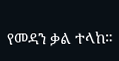የመዳን ቃል ተላከ።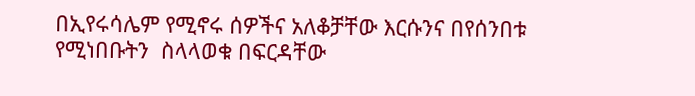በኢየሩሳሌም የሚኖሩ ሰዎችና አለቆቻቸው እርሱንና በየሰንበቱ የሚነበቡትን  ስላላወቁ በፍርዳቸው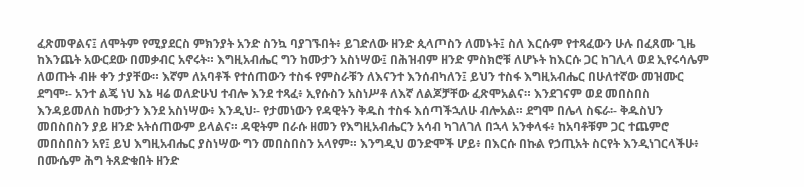ፈጽመዋልና፤ ለሞትም የሚያደርስ ምክንያት አንድ ስንኳ ባያገኙበት፥ ይገድለው ዘንድ ጲላጦስን ለመኑት፤ ስለ እርሱም የተጻፈውን ሁሉ በፈጸሙ ጊዜ ከእንጨት አውርደው በመቃብር አኖሩት። እግዚአብሔር ግን ከሙታን አስነሣው፤ በሕዝብም ዘንድ ምስክሮቹ ለሆኑት ከእርሱ ጋር ከገሊላ ወደ ኢየሩሳሌም ለወጡት ብዙ ቀን ታያቸው። እኛም ለአባቶች የተሰጠውን ተስፋ የምስራቹን ለእናንተ እንሰብካለን፤ ይህን ተስፋ እግዚአብሔር በሁለተኛው መዝሙር ደግሞ፡- አንተ ልጄ ነህ እኔ ዛሬ ወለድሁህ ተብሎ እንደ ተጻፈ፥ ኢየሱስን አስነሥቶ ለእኛ ለልጆቻቸው ፈጽሞአልና። እንደገናም ወደ መበስበስ እንዳይመለስ ከሙታን እንደ አስነሣው፥ እንዲህ፡- የታመነውን የዳዊትን ቅዱስ ተስፋ እሰጣችኋለሁ ብሎአል። ደግሞ በሌላ ስፍራ፡- ቅዱስህን መበስበስን ያይ ዘንድ አትሰጠውም ይላልና። ዳዊትም በራሱ ዘመን የእግዚአብሔርን አሳብ ካገለገለ በኋላ አንቀላፋ፥ ከአባቶቹም ጋር ተጨምሮ መበስበስን አየ፤ ይህ እግዚአብሔር ያስነሣው ግን መበስበስን አላየም። እንግዲህ ወንድሞች ሆይ፥ በእርሱ በኩል የኃጢአት ስርየት እንዲነገርላችሁ፥ በሙሴም ሕግ ትጸድቁበት ዘንድ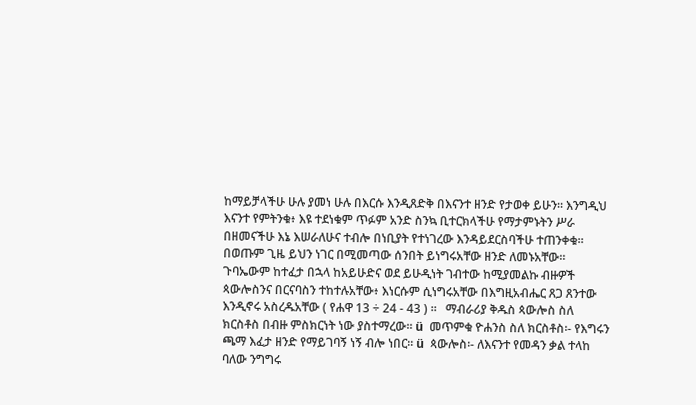ከማይቻላችሁ ሁሉ ያመነ ሁሉ በእርሱ እንዲጸድቅ በእናንተ ዘንድ የታወቀ ይሁን። እንግዲህ እናንተ የምትንቁ፥ እዩ ተደነቁም ጥፉም አንድ ስንኳ ቢተርክላችሁ የማታምኑትን ሥራ በዘመናችሁ እኔ እሠራለሁና ተብሎ በነቢያት የተነገረው እንዳይደርስባችሁ ተጠንቀቁ። በወጡም ጊዜ ይህን ነገር በሚመጣው ሰንበት ይነግሩአቸው ዘንድ ለመኑአቸው። ጉባኤውም ከተፈታ በኋላ ከአይሁድና ወደ ይሁዲነት ገብተው ከሚያመልኩ ብዙዎች ጳውሎስንና በርናባስን ተከተሉአቸው፥ እነርሱም ሲነግሩአቸው በእግዚአብሔር ጸጋ ጸንተው እንዲኖሩ አስረዱአቸው ( የሐዋ 13 ÷ 24 - 43 ) ።   ማብራሪያ ቅዱስ ጳውሎስ ስለ ክርስቶስ በብዙ ምስክርነት ነው ያስተማረው፡፡ ü  መጥምቁ ዮሐንስ ስለ ክርስቶስ፡- የእግሩን ጫማ እፈታ ዘንድ የማይገባኝ ነኝ ብሎ ነበር፡፡ ü  ጳውሎስ፡- ለእናንተ የመዳን ቃል ተላከ ባለው ንግግሩ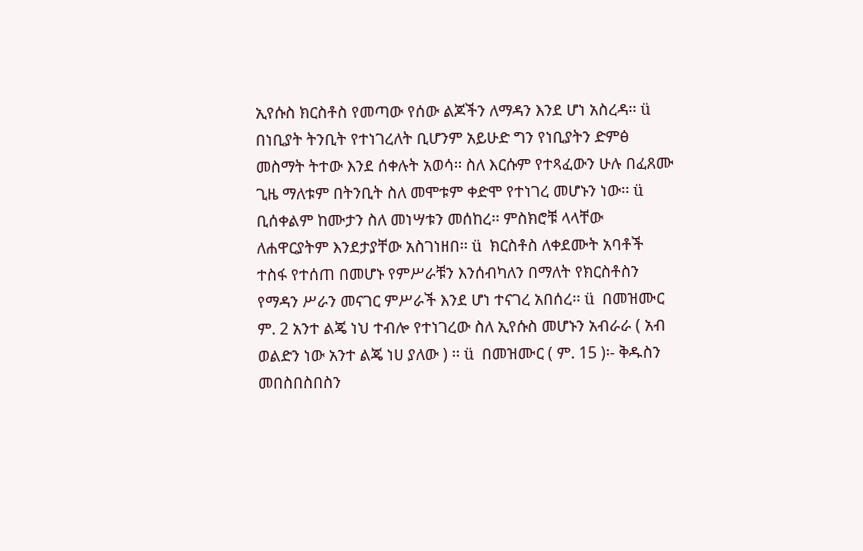ኢየሱስ ክርስቶስ የመጣው የሰው ልጆችን ለማዳን እንደ ሆነ አስረዳ፡፡ ü  በነቢያት ትንቢት የተነገረለት ቢሆንም አይሁድ ግን የነቢያትን ድምፅ መስማት ትተው እንደ ሰቀሉት አወሳ፡፡ ስለ እርሱም የተጻፈውን ሁሉ በፈጸሙ ጊዜ ማለቱም በትንቢት ስለ መሞቱም ቀድሞ የተነገረ መሆኑን ነው፡፡ ü  ቢሰቀልም ከሙታን ስለ መነሣቱን መሰከረ፡፡ ምስክሮቹ ላላቸው ለሐዋርያትም እንደታያቸው አስገነዘበ፡፡ ü  ክርስቶስ ለቀደሙት አባቶች ተስፋ የተሰጠ በመሆኑ የምሥራቹን እንሰብካለን በማለት የክርስቶስን የማዳን ሥራን መናገር ምሥራች እንደ ሆነ ተናገረ አበሰረ፡፡ ü  በመዝሙር ም. 2 አንተ ልጄ ነህ ተብሎ የተነገረው ስለ ኢየሱስ መሆኑን አብራራ ( አብ ወልድን ነው አንተ ልጄ ነሀ ያለው ) ፡፡ ü  በመዝሙር ( ም. 15 )፡- ቅዱስን መበስበስበስን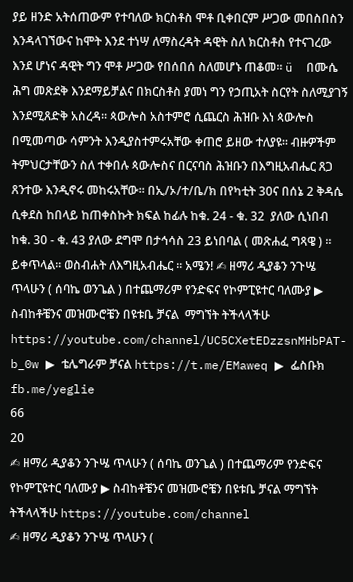ያይ ዘንድ አትሰጠውም የተባለው ክርስቶስ ሞቶ ቢቀበርም ሥጋው መበስበስን እንዳላገኘውና ከሞት እንደ ተነሣ ለማስረዳት ዳዊት ስለ ክርስቶስ የተናገረው እንደ ሆነና ዳዊት ግን ሞቶ ሥጋው የበሰበሰ ስለመሆኑ ጠቆመ፡፡ ü  በሙሴ ሕግ መጽደቅ እንደማይቻልና በክርስቶስ ያመነ ግን የኃጢአት ስርየት ስለሚያገኝ እንደሚጸድቅ አስረዳ፡፡ ጳውሎስ አስተምሮ ሲጨርስ ሕዝቡ እነ ጳውሎስ በሚመጣው ሳምንት እንዲያስተምሩአቸው ቀጠሮ ይዘው ተለያዩ፡፡ ብዙዎችም ትምህርታቸውን ስለ ተቀበሉ ጳውሎስና በርናባስ ሕዝቡን በእግዚአብሔር ጸጋ ጸንተው እንዲኖሩ መከሩአቸው፡፡ በኢ/ኦ/ተ/ቤ/ክ በየካቲት 30ና በሰኔ 2 ቅዳሴ ሲቀደስ ከበላይ ከጠቀስኩት ክፍል ከፊሉ ከቁ. 24 - ቁ. 32  ያለው ሲነበብ ከቁ. 30 - ቁ. 43 ያለው ደግሞ በታኅሳስ 23 ይነበባል ( መጽሐፈ ግጻዌ ) ፡፡ ይቀጥላል፡፡ ወስብሐት ለእግዚአብሔር ፡፡ አሜን! ✍ ዘማሪ ዲያቆን ንጉሤ ጥላሁን ( ሰባኬ ወንጌል ) በተጨማሪም የንድፍና የኮምፒዩተር ባለሙያ ▶ ስብከቶቼንና መዝሙሮቼን በዩቱቤ ቻናል  ማግኘት ትችላላችሁ https://youtube.com/channel/UC5CXetEDzzsnMHbPAT-b_0w ▶ ቴሌግራም ቻናል https://t.me/EMaweq ▶ ፌስቡክ fb.me/yeglie
66
20
✍ ዘማሪ ዲያቆን ንጉሤ ጥላሁን ( ሰባኬ ወንጌል ) በተጨማሪም የንድፍና የኮምፒዩተር ባለሙያ ▶ ስብከቶቼንና መዝሙሮቼን በዩቱቤ ቻናል ማግኘት ትችላላችሁ https://youtube.com/channel
✍ ዘማሪ ዲያቆን ንጉሤ ጥላሁን (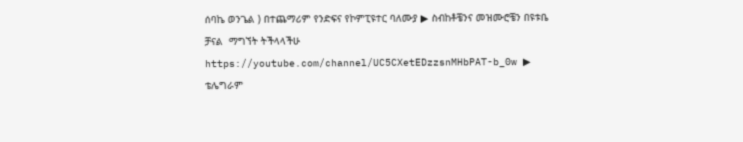ሰባኬ ወንጌል ) በተጨማሪም የንድፍና የኮምፒዩተር ባለሙያ ▶ ስብከቶቼንና መዝሙሮቼን በዩቱቤ ቻናል  ማግኘት ትችላላችሁ https://youtube.com/channel/UC5CXetEDzzsnMHbPAT-b_0w ▶ ቴሌግራም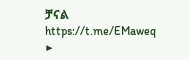ቻናል https://t.me/EMaweq ▶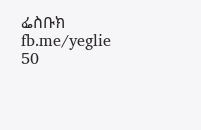ፌስቡክ fb.me/yeglie
50